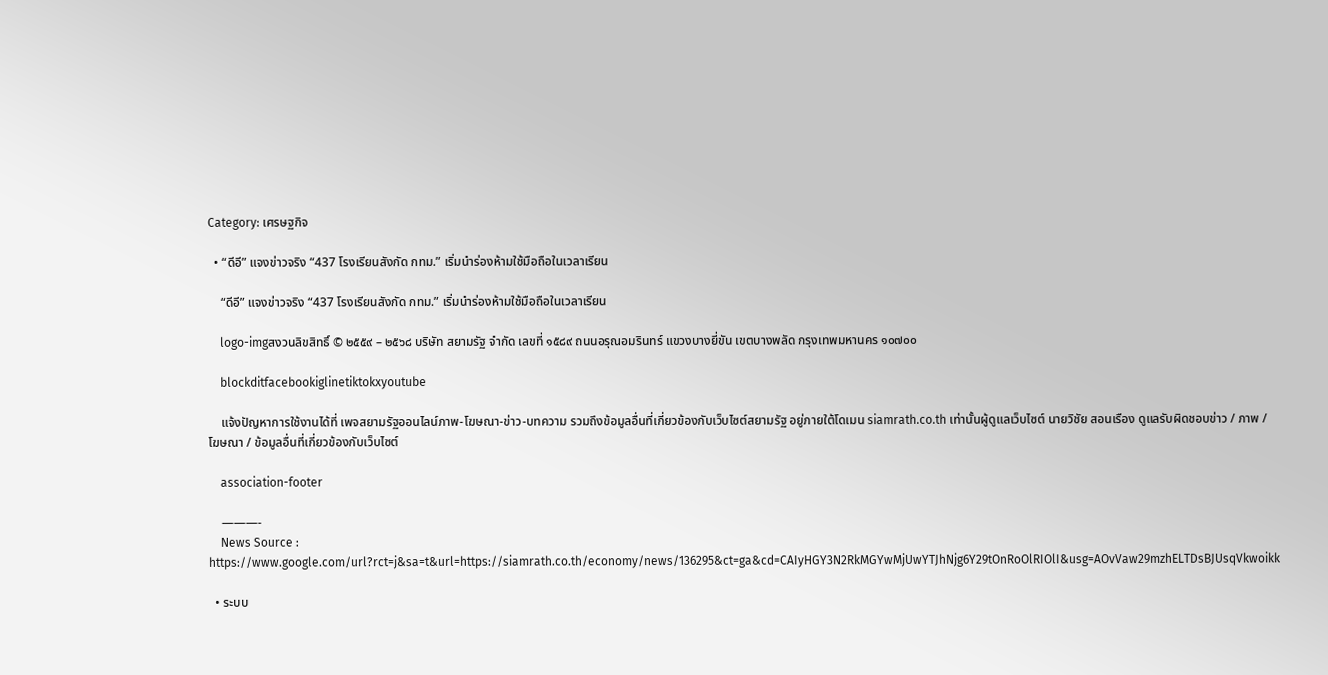Category: เศรษฐกิจ

  • “ดีอี” แจงข่าวจริง “437 โรงเรียนสังกัด กทม.” เริ่มนำร่องห้ามใช้มือถือในเวลาเรียน

    “ดีอี” แจงข่าวจริง “437 โรงเรียนสังกัด กทม.” เริ่มนำร่องห้ามใช้มือถือในเวลาเรียน

    logo-imgสงวนลิขสิทธิ์ © ๒๕๕๙ – ๒๕๖๘ บริษัท สยามรัฐ จำกัด เลขที่ ๑๕๘๙ ถนนอรุณอมรินทร์ แขวงบางยี่ขัน เขตบางพลัด กรุงเทพมหานคร ๑๐๗๐๐

    blockditfacebookiglinetiktokxyoutube

    แจ้งปัญหาการใช้งานได้ที่ เพจสยามรัฐออนไลน์ภาพ-โฆษณา-ข่าว-บทความ รวมถึงข้อมูลอื่นที่เกี่ยวข้องกับเว็บไซต์สยามรัฐ อยู่ภายใต้โดเมน siamrath.co.th เท่านั้นผู้ดูแลเว็บไซต์ นายวิชัย สอนเรือง ดูแลรับผิดชอบข่าว / ภาพ / โฆษณา / ข้อมูลอื่นที่เกี่ยวข้องกับเว็บไซต์

    association-footer

    ———-
    News Source : https://www.google.com/url?rct=j&sa=t&url=https://siamrath.co.th/economy/news/136295&ct=ga&cd=CAIyHGY3N2RkMGYwMjUwYTJhNjg6Y29tOnRoOlRIOlI&usg=AOvVaw29mzhELTDsBJUsqVkwoikk

  • ระบบ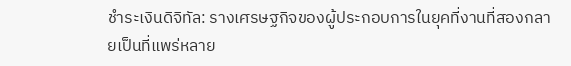ชำระเงินดิจิทัล: รางเศรษฐกิจของผู้ประกอบการในยุคที่งานที่สองกลายเป็นที่แพร่หลาย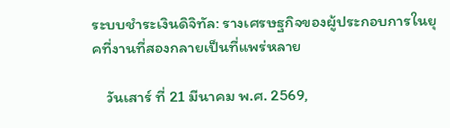ระบบชำระเงินดิจิทัล: รางเศรษฐกิจของผู้ประกอบการในยุคที่งานที่สองกลายเป็นที่แพร่หลาย

    วันเสาร์ ที่ 21 มีนาคม พ.ศ. 2569,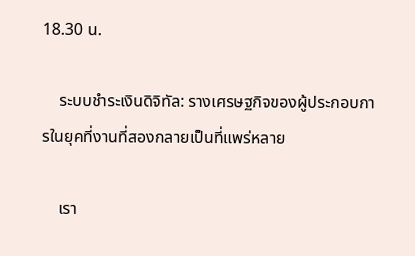18.30 น.

    ระบบชำระเงินดิจิทัล: รางเศรษฐกิจของผู้ประกอบการในยุคที่งานที่สองกลายเป็นที่แพร่หลาย

    เรา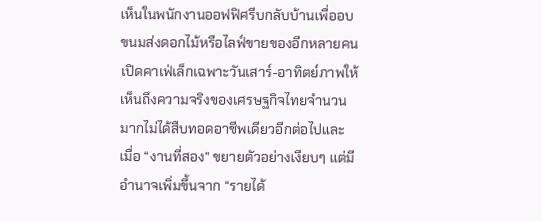เห็นในพนักงานออฟฟิศรีบกลับบ้านเพื่ออบขนมส่งดอกไม้หรือไลฟ์ขายของอีกหลายคนเปิดคาเฟ่เล็กเฉพาะวันเสาร์-อาทิตย์ภาพให้เห็นถึงความจริงของเศรษฐกิจไทยจำนวนมากไม่ได้สืบทอดอาชีพเดียวอีกต่อไปและเมื่อ “งานที่สอง” ขยายตัวอย่างเงียบๆ แต่มีอำนาจเพิ่มขึ้นจาก “รายได้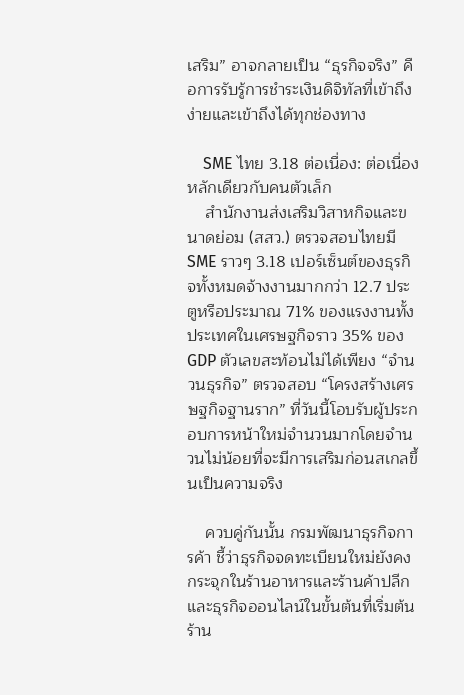เสริม” อาจกลายเป็น “ธุรกิจจริง” คือการรับรู้การชำระเงินดิจิทัลที่เข้าถึงง่ายและเข้าถึงได้ทุกช่องทาง

    SME ไทย 3.18 ต่อเนื่อง: ต่อเนื่องหลักเดียวกับคนตัวเล็ก
    สำนักงานส่งเสริมวิสาหกิจและขนาดย่อม (สสว.) ตรวจสอบไทยมี SME ราวๆ 3.18 เปอร์เซ็นต์ของธุรกิจทั้งหมดจ้างงานมากกว่า 12.7 ประตูหรือประมาณ 71% ของแรงงานทั้งประเทศในเศรษฐกิจราว 35% ของ GDP ตัวเลขสะท้อนไม่ได้เพียง “จำนวนธุรกิจ” ตรวจสอบ “โครงสร้างเศรษฐกิจฐานราก” ที่วันนี้โอบรับผู้ประกอบการหน้าใหม่จำนวนมากโดยจำนวนไม่น้อยที่จะมีการเสริมก่อนสเกลขึ้นเป็นความจริง

    ควบคู่กันนั้น กรมพัฒนาธุรกิจการค้า ชี้ว่าธุรกิจจดทะเบียนใหม่ยังคงกระจุกในร้านอาหารและร้านค้าปลีกและธุรกิจออนไลน์ในขั้นต้นที่เริ่มต้นร้าน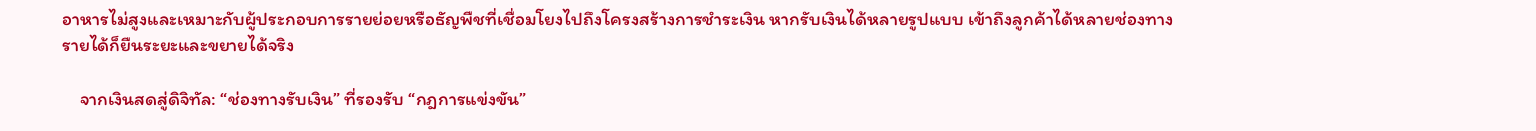อาหารไม่สูงและเหมาะกับผู้ประกอบการรายย่อยหรือธัญพืชที่เชื่อมโยงไปถึงโครงสร้างการชำระเงิน หากรับเงินได้หลายรูปแบบ เข้าถึงลูกค้าได้หลายช่องทาง รายได้ก็ยืนระยะและขยายได้จริง

    จากเงินสดสู่ดิจิทัล: “ช่องทางรับเงิน” ที่รองรับ “กฎการแข่งขัน”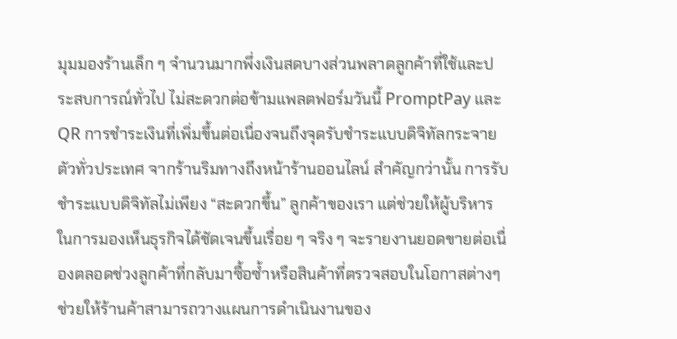มุมมองร้านเล็ก ๆ จำนวนมากพึ่งเงินสดบางส่วนพลาดลูกค้าที่ใช้และประสบการณ์ทั่วไป ไม่สะดวกต่อข้ามแพลตฟอร์มวันนี้ PromptPay และ QR การชำระเงินที่เพิ่มขึ้นต่อเนื่องจนถึงจุดรับชำระแบบดิจิทัลกระจายตัวทั่วประเทศ จากร้านริมทางถึงหน้าร้านออนไลน์ สำคัญกว่านั้น การรับชำระแบบดิจิทัลไม่เพียง “สะดวกขึ้น” ลูกค้าของเรา แต่ช่วยให้ผู้บริหารในการมองเห็นธุรกิจได้ชัดเจนขึ้นเรื่อย ๆ จริง ๆ จะรายงานยอดขายต่อเนื่องตลอดช่วงลูกค้าที่กลับมาซื้อซ้ำหรือสินค้าที่ตรวจสอบในโอกาสต่างๆ ช่วยให้ร้านค้าสามารถวางแผนการดำเนินงานของ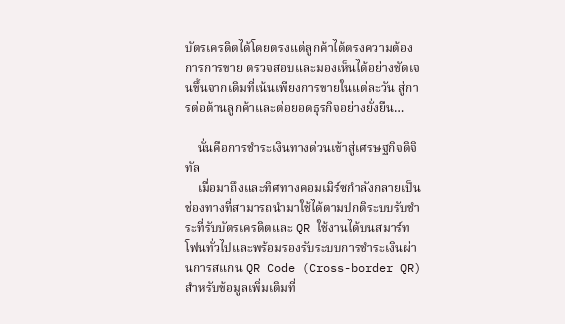บัตรเครดิตได้โดยตรงแต่ลูกค้าได้ตรงความต้องการการขาย ตรวจสอบและมองเห็นได้อย่างชัดเจนขึ้นจากเดิมที่เน้นเพียงการขายในแต่ละวัน สู่การต่อต้านลูกค้าและต่อยอดธุรกิจอย่างยั่งยืน…

    นั่นคือการชำระเงินทางด่วนเข้าสู่เศรษฐกิจดิจิทัล
    เมื่อมาถึงและทิศทางคอมเมิร์ซกำลังกลายเป็นช่องทางที่สามารถนำมาใช้ได้ตามปกติระบบรับชำระที่รับบัตรเครดิตและ QR ใช้งานได้บนสมาร์ทโฟนทั่วไปและพร้อมรองรับระบบการชำระเงินผ่านการสแกน QR Code (Cross-border QR) สำหรับข้อมูลเพิ่มเติมที่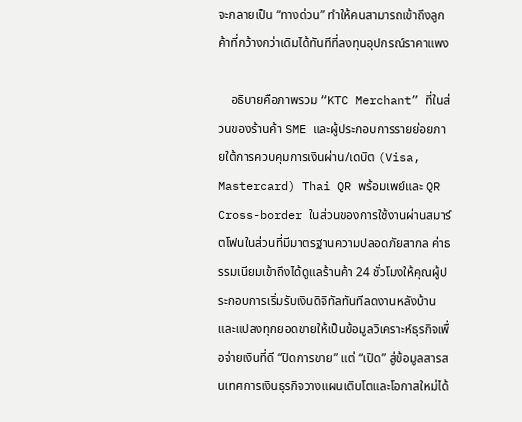จะกลายเป็น “ทางด่วน” ทำให้คนสามารถเข้าถึงลูกค้าที่กว้างกว่าเดิมได้ทันทีที่ลงทุนอุปกรณ์ราคาแพง

    อธิบายคือภาพรวม “KTC Merchant” ที่ในส่วนของร้านค้า SME และผู้ประกอบการรายย่อยภายใต้การควบคุมการเงินผ่าน/เดบิต (Visa, Mastercard) Thai QR พร้อมเพย์และ QR Cross-border ในส่วนของการใช้งานผ่านสมาร์ตโฟนในส่วนที่มีมาตรฐานความปลอดภัยสากล ค่าธรรมเนียมเข้าถึงได้ดูแลร้านค้า 24 ชั่วโมงให้คุณผู้ประกอบการเริ่มรับเงินดิจิทัลทันทีลดงานหลังบ้าน และแปลงทุกยอดขายให้เป็นข้อมูลวิเคราะห์ธุรกิจเพื่อจ่ายเงินที่ดี “ปิดการขาย” แต่ “เปิด” สู่ข้อมูลสารสนเทศการเงินธุรกิจวางแผนเติบโตและโอกาสใหม่ได้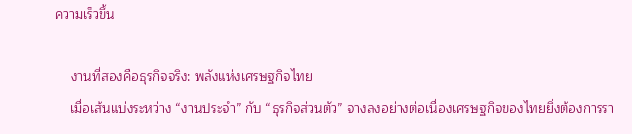ความเร็วขึ้น

    งานที่สองคือธุรกิจจริง: พลังแห่งเศรษฐกิจไทย
    เมื่อเส้นแบ่งระหว่าง “งานประจำ” กับ “ธุรกิจส่วนตัว” จางลงอย่างต่อเนื่องเศรษฐกิจของไทยยิ่งต้องการรา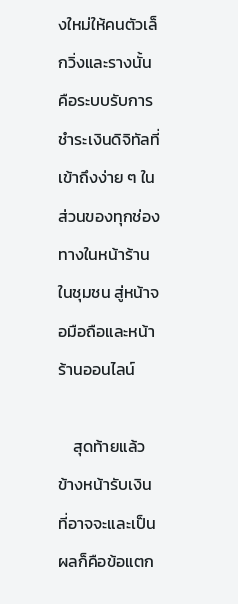งใหม่ให้คนตัวเล็กวิ่งและรางนั้นคือระบบรับการชำระเงินดิจิทัลที่เข้าถึงง่าย ๆ ในส่วนของทุกช่องทางในหน้าร้านในชุมชน สู่หน้าจอมือถือและหน้าร้านออนไลน์

    สุดท้ายแล้วข้างหน้ารับเงินที่อาจจะและเป็นผลก็คือข้อแตก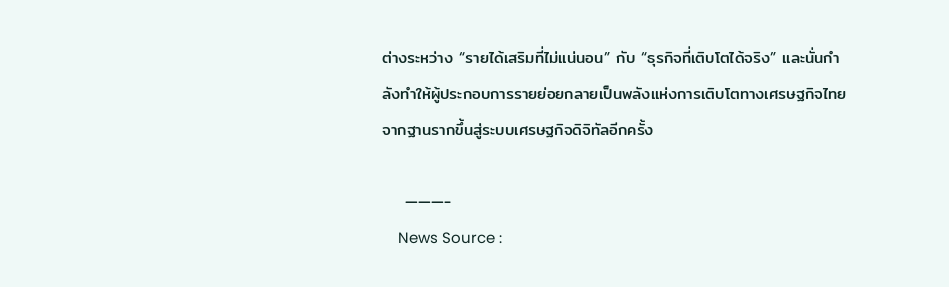ต่างระหว่าง “รายได้เสริมที่ไม่แน่นอน” กับ “ธุรกิจที่เติบโตได้จริง” และนั่นกำลังทำให้ผู้ประกอบการรายย่อยกลายเป็นพลังแห่งการเติบโตทางเศรษฐกิจไทยจากฐานรากขึ้นสู่ระบบเศรษฐกิจดิจิทัลอีกครั้ง

    ———-
    News Source :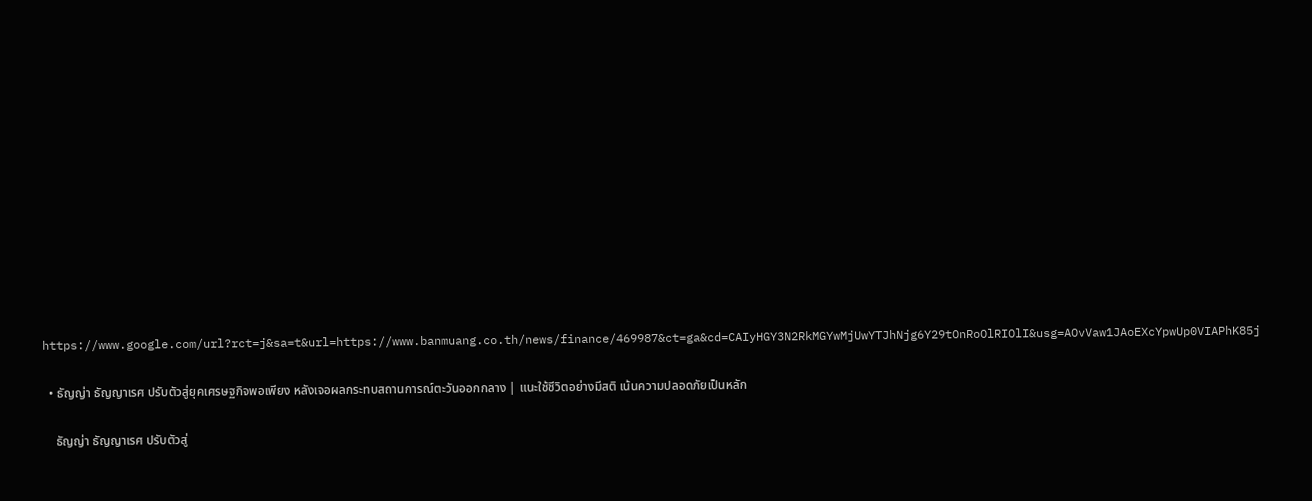https://www.google.com/url?rct=j&sa=t&url=https://www.banmuang.co.th/news/finance/469987&ct=ga&cd=CAIyHGY3N2RkMGYwMjUwYTJhNjg6Y29tOnRoOlRIOlI&usg=AOvVaw1JAoEXcYpwUp0VIAPhK85j

  • ธัญญ่า ธัญญาเรศ ปรับตัวสู่ยุคเศรษฐกิจพอเพียง หลังเจอผลกระทบสถานการณ์ตะวันออกกลาง | แนะใช้ชีวิตอย่างมีสติ เน้นความปลอดภัยเป็นหลัก

    ธัญญ่า ธัญญาเรศ ปรับตัวสู่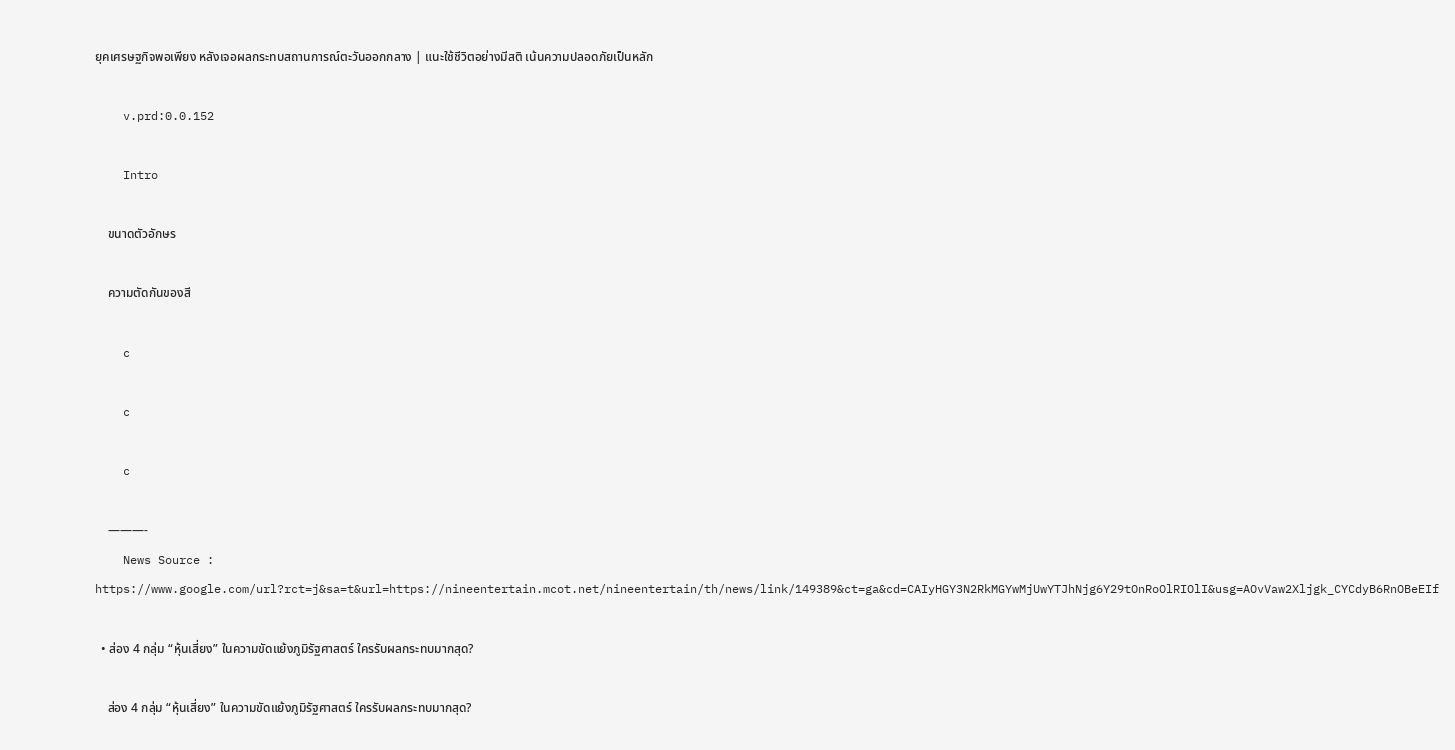ยุคเศรษฐกิจพอเพียง หลังเจอผลกระทบสถานการณ์ตะวันออกกลาง | แนะใช้ชีวิตอย่างมีสติ เน้นความปลอดภัยเป็นหลัก

    v.prd:0.0.152

    Intro

    ขนาดตัวอักษร

    ความตัดกันของสี

    c

    c

    c

    ———-
    News Source : https://www.google.com/url?rct=j&sa=t&url=https://nineentertain.mcot.net/nineentertain/th/news/link/149389&ct=ga&cd=CAIyHGY3N2RkMGYwMjUwYTJhNjg6Y29tOnRoOlRIOlI&usg=AOvVaw2Xljgk_CYCdyB6RnOBeEIf

  • ส่อง 4 กลุ่ม “หุ้นเสี่ยง” ในความขัดแย้งภูมิรัฐศาสตร์ ใครรับผลกระทบมากสุด?

    ส่อง 4 กลุ่ม “หุ้นเสี่ยง” ในความขัดแย้งภูมิรัฐศาสตร์ ใครรับผลกระทบมากสุด?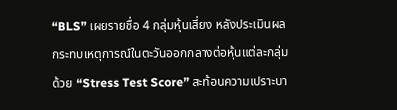“BLS” เผยรายชื่อ 4 กลุ่มหุ้นเสี่ยง หลังประเมินผลกระทบเหตุการณ์ในตะวันออกกลางต่อหุ้นแต่ละกลุ่มด้วย “Stress Test Score” สะท้อนความเปราะบา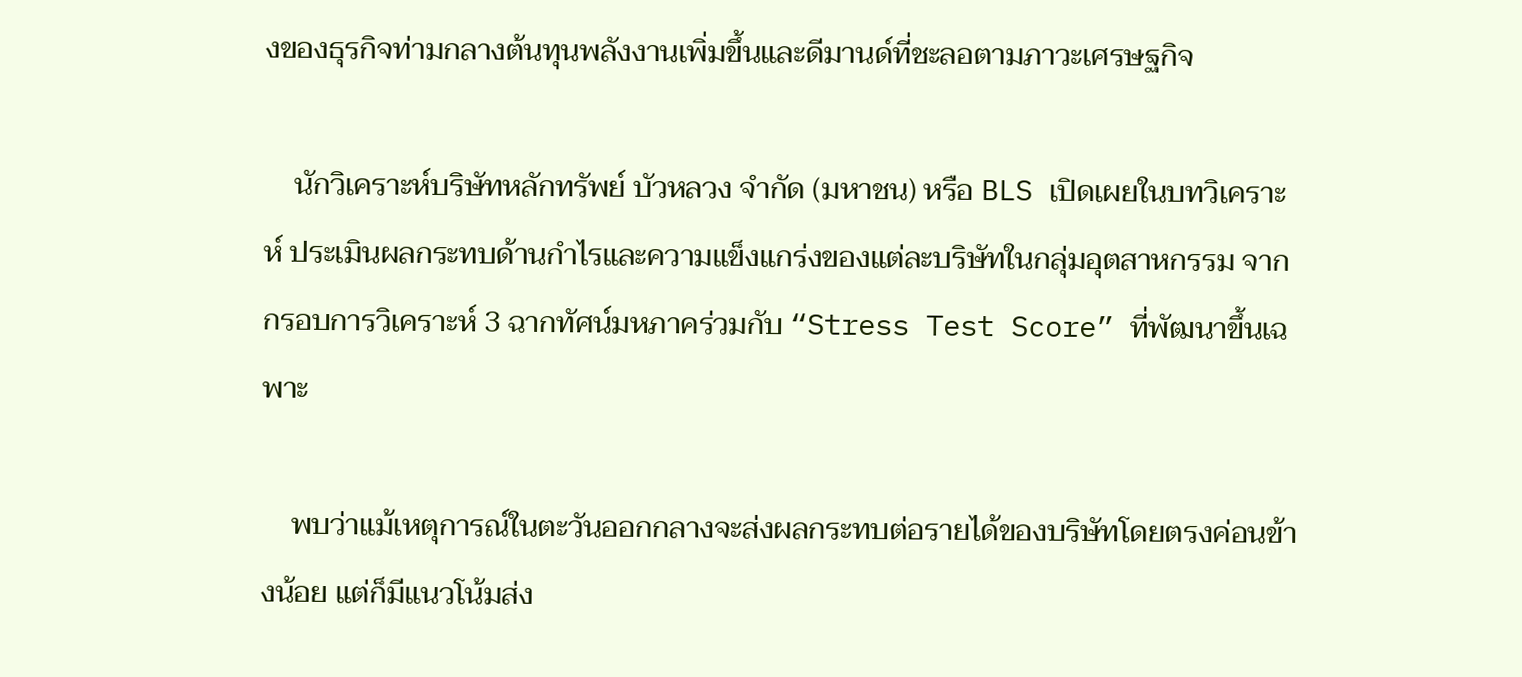งของธุรกิจท่ามกลางต้นทุนพลังงานเพิ่มขึ้นและดีมานด์ที่ชะลอตามภาวะเศรษฐกิจ

    นักวิเคราะห์บริษัทหลักทรัพย์ บัวหลวง จำกัด (มหาชน) หรือ BLS เปิดเผยในบทวิเคราะห์ ประเมินผลกระทบด้านกำไรและความแข็งแกร่งของแต่ละบริษัทในกลุ่มอุตสาหกรรม จากกรอบการวิเคราะห์ 3 ฉากทัศน์มหภาคร่วมกับ “Stress Test Score” ที่พัฒนาขึ้นเฉพาะ

    พบว่าแม้เหตุการณ์ในตะวันออกกลางจะส่งผลกระทบต่อรายได้ของบริษัทโดยตรงค่อนข้างน้อย แต่ก็มีแนวโน้มส่ง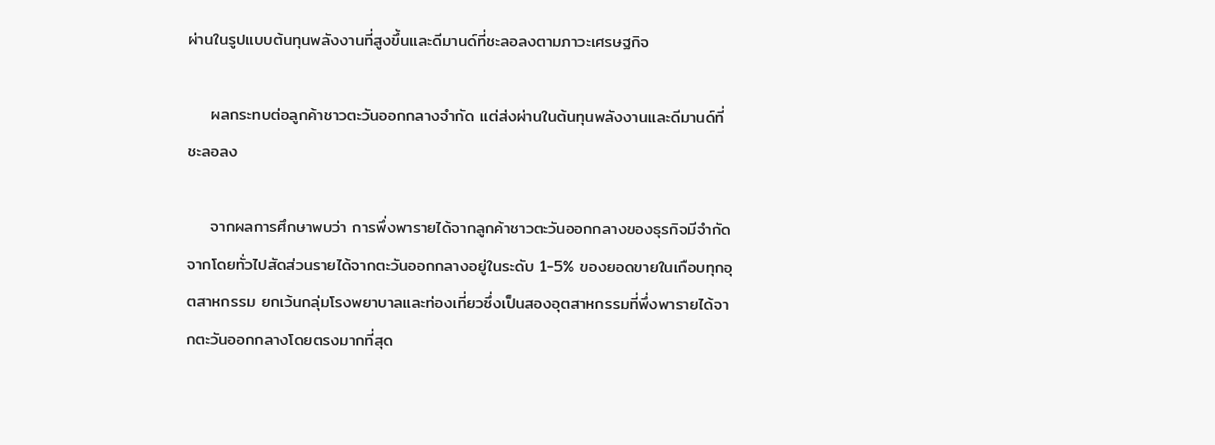ผ่านในรูปแบบต้นทุนพลังงานที่สูงขึ้นและดีมานด์ที่ชะลอลงตามภาวะเศรษฐกิจ

    ผลกระทบต่อลูกค้าชาวตะวันออกกลางจำกัด แต่ส่งผ่านในต้นทุนพลังงานและดีมานด์ที่ชะลอลง

    จากผลการศึกษาพบว่า การพึ่งพารายได้จากลูกค้าชาวตะวันออกกลางของธุรกิจมีจำกัด จากโดยทั่วไปสัดส่วนรายได้จากตะวันออกกลางอยู่ในระดับ 1-5% ของยอดขายในเกือบทุกอุตสาหกรรม ยกเว้นกลุ่มโรงพยาบาลและท่องเที่ยวซึ่งเป็นสองอุตสาหกรรมที่พึ่งพารายได้จากตะวันออกกลางโดยตรงมากที่สุด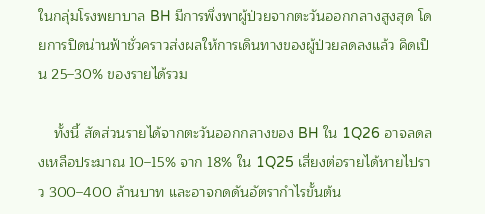ในกลุ่มโรงพยาบาล BH มีการพึ่งพาผู้ป่วยจากตะวันออกกลางสูงสุด โดยการปิดน่านฟ้าชั่วคราวส่งผลให้การเดินทางของผู้ป่วยลดลงแล้ว คิดเป็น 25–30% ของรายได้รวม

    ทั้งนี้ สัดส่วนรายได้จากตะวันออกกลางของ BH ใน 1Q26 อาจลดลงเหลือประมาณ 10–15% จาก 18% ใน 1Q25 เสี่ยงต่อรายได้หายไปราว 300–400 ล้านบาท และอาจกดดันอัตรากำไรขั้นต้น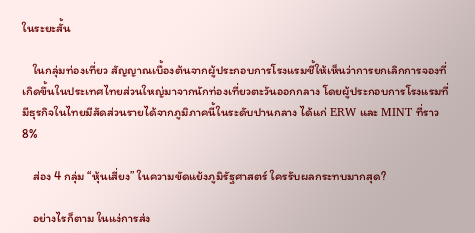ในระยะสั้น

    ในกลุ่มท่องเที่ยว สัญญาณเบื้องต้นจากผู้ประกอบการโรงแรมชี้ให้เห็นว่าการยกเลิกการจองที่เกิดขึ้นในประเทศไทยส่วนใหญ่มาจากนักท่องเที่ยวตะวันออกกลาง โดยผู้ประกอบการโรงแรมที่มีธุรกิจในไทยมีสัดส่วนรายได้จากภูมิภาคนี้ในระดับปานกลาง ได้แก่ ERW และ MINT ที่ราว 8%

    ส่อง 4 กลุ่ม “หุ้นเสี่ยง” ในความขัดแย้งภูมิรัฐศาสตร์ ใครรับผลกระทบมากสุด?

    อย่างไรก็ตาม ในแง่การส่ง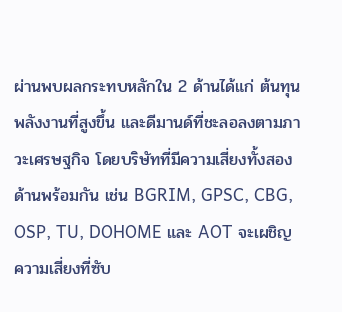ผ่านพบผลกระทบหลักใน 2 ด้านได้แก่ ต้นทุนพลังงานที่สูงขึ้น และดีมานด์ที่ชะลอลงตามภาวะเศรษฐกิจ โดยบริษัทที่มีความเสี่ยงทั้งสองด้านพร้อมกัน เช่น BGRIM, GPSC, CBG, OSP, TU, DOHOME และ AOT จะเผชิญความเสี่ยงที่ซับ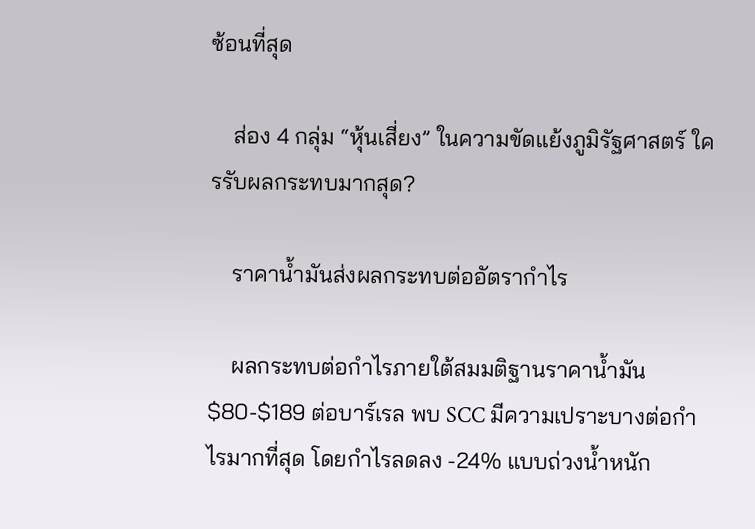ซ้อนที่สุด

    ส่อง 4 กลุ่ม “หุ้นเสี่ยง” ในความขัดแย้งภูมิรัฐศาสตร์ ใครรับผลกระทบมากสุด?

    ราคาน้ำมันส่งผลกระทบต่ออัตรากำไร

    ผลกระทบต่อกำไรภายใต้สมมติฐานราคาน้ำมัน $80-$189 ต่อบาร์เรล พบ SCC มีความเปราะบางต่อกำไรมากที่สุด โดยกำไรลดลง -24% แบบถ่วงน้ำหนัก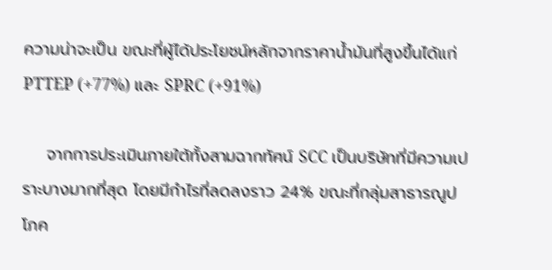ความน่าจะเป็น ขณะที่ผู้ได้ประโยชน์หลักจากราคาน้ำมันที่สูงขึ้นได้แก่ PTTEP (+77%) และ SPRC (+91%)

    จากการประเมินภายใต้ทั้งสามฉากทัศน์ SCC เป็นบริษัทที่มีความเปราะบางมากที่สุด โดยมีกำไรที่ลดลงราว 24% ขณะที่กลุ่มสาธารณูปโภค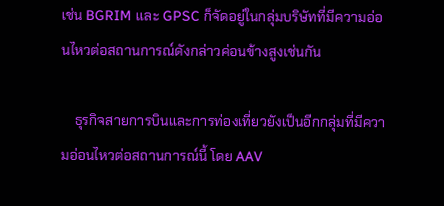เช่น BGRIM และ GPSC ก็จัดอยู่ในกลุ่มบริษัทที่มีความอ่อนไหวต่อสถานการณ์ดังกล่าวค่อนข้างสูงเช่นกัน

    ธุรกิจสายการบินและการท่องเที่ยวยังเป็นอีกกลุ่มที่มีความอ่อนไหวต่อสถานการณ์นี้ โดย AAV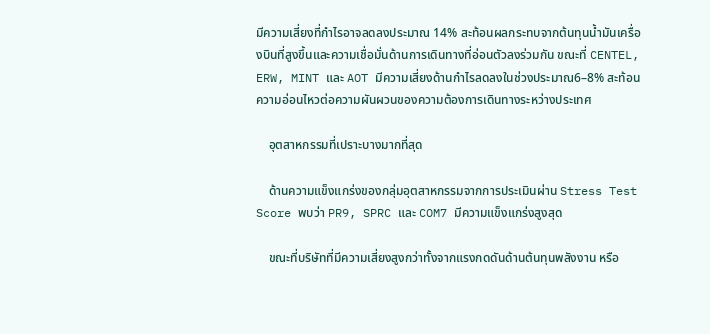มีความเสี่ยงที่กำไรอาจลดลงประมาณ 14% สะท้อนผลกระทบจากต้นทุนน้ำมันเครื่องบินที่สูงขึ้นและความเชื่อมั่นด้านการเดินทางที่อ่อนตัวลงร่วมกัน ขณะที่ CENTEL, ERW, MINT และ AOT มีความเสี่ยงด้านกำไรลดลงในช่วงประมาณ6–8% สะท้อนความอ่อนไหวต่อความผันผวนของความต้องการเดินทางระหว่างประเทศ

    อุตสาหกรรมที่เปราะบางมากที่สุด

    ด้านความแข็งแกร่งของกลุ่มอุตสาหกรรมจากการประเมินผ่าน Stress Test Score พบว่า PR9, SPRC และ COM7 มีความแข็งแกร่งสูงสุด

    ขณะที่บริษัทที่มีความเสี่ยงสูงกว่าทั้งจากแรงกดดันด้านต้นทุนพลังงาน หรือ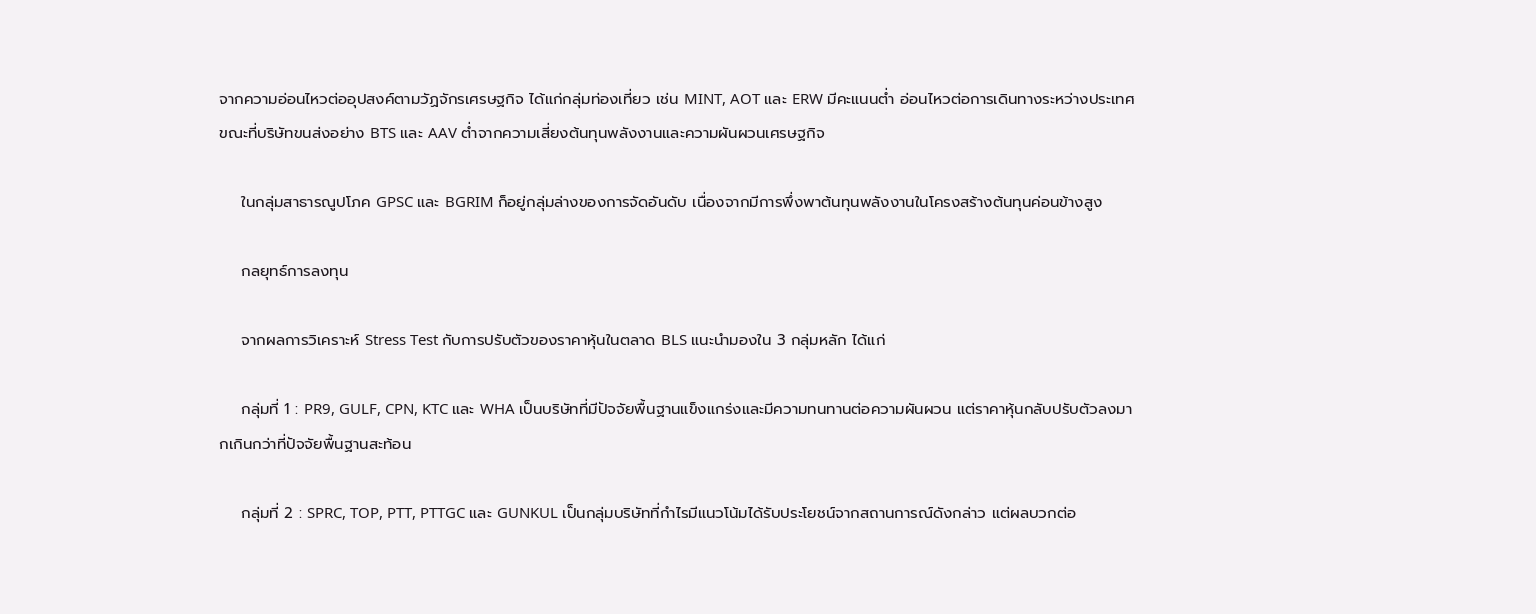จากความอ่อนไหวต่ออุปสงค์ตามวัฏจักรเศรษฐกิจ ได้แก่กลุ่มท่องเที่ยว เช่น MINT, AOT และ ERW มีคะแนนต่ำ อ่อนไหวต่อการเดินทางระหว่างประเทศ ขณะที่บริษัทขนส่งอย่าง BTS และ AAV ต่ำจากความเสี่ยงต้นทุนพลังงานและความผันผวนเศรษฐกิจ

    ในกลุ่มสาธารณูปโภค GPSC และ BGRIM ก็อยู่กลุ่มล่างของการจัดอันดับ เนื่องจากมีการพึ่งพาต้นทุนพลังงานในโครงสร้างต้นทุนค่อนข้างสูง

    กลยุทธ์การลงทุน

    จากผลการวิเคราะห์ Stress Test กับการปรับตัวของราคาหุ้นในตลาด BLS แนะนำมองใน 3 กลุ่มหลัก ได้แก่

    กลุ่มที่ 1 : PR9, GULF, CPN, KTC และ WHA เป็นบริษัทที่มีปัจจัยพื้นฐานแข็งแกร่งและมีความทนทานต่อความผันผวน แต่ราคาหุ้นกลับปรับตัวลงมากเกินกว่าที่ปัจจัยพื้นฐานสะท้อน

    กลุ่มที่ 2 : SPRC, TOP, PTT, PTTGC และ GUNKUL เป็นกลุ่มบริษัทที่กำไรมีแนวโน้มได้รับประโยชน์จากสถานการณ์ดังกล่าว แต่ผลบวกต่อ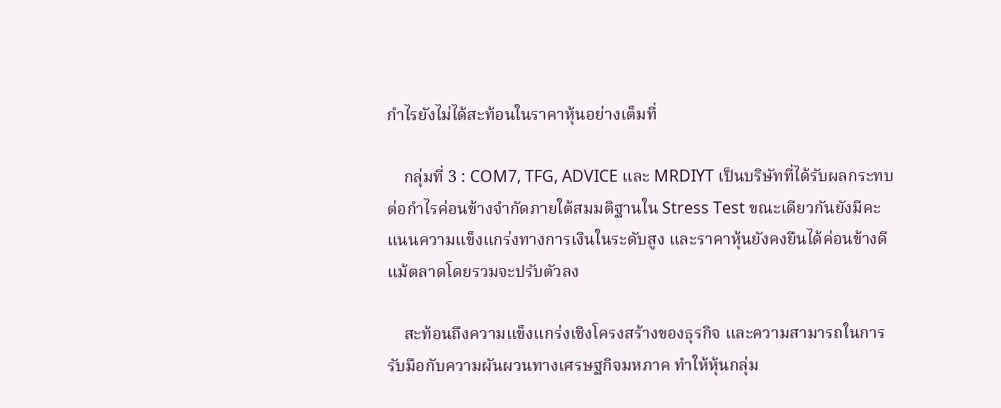กำไรยังไม่ได้สะท้อนในราคาหุ้นอย่างเต็มที่

    กลุ่มที่ 3 : COM7, TFG, ADVICE และ MRDIYT เป็นบริษัทที่ได้รับผลกระทบต่อกำไรค่อนข้างจำกัดภายใต้สมมติฐานใน Stress Test ขณะเดียวกันยังมีคะแนนความแข็งแกร่งทางการเงินในระดับสูง และราคาหุ้นยังคงยืนได้ค่อนข้างดีแม้ตลาดโดยรวมจะปรับตัวลง

    สะท้อนถึงความแข็งแกร่งเชิงโครงสร้างของธุรกิจ และความสามารถในการรับมือกับความผันผวนทางเศรษฐกิจมหภาค ทำให้หุ้นกลุ่ม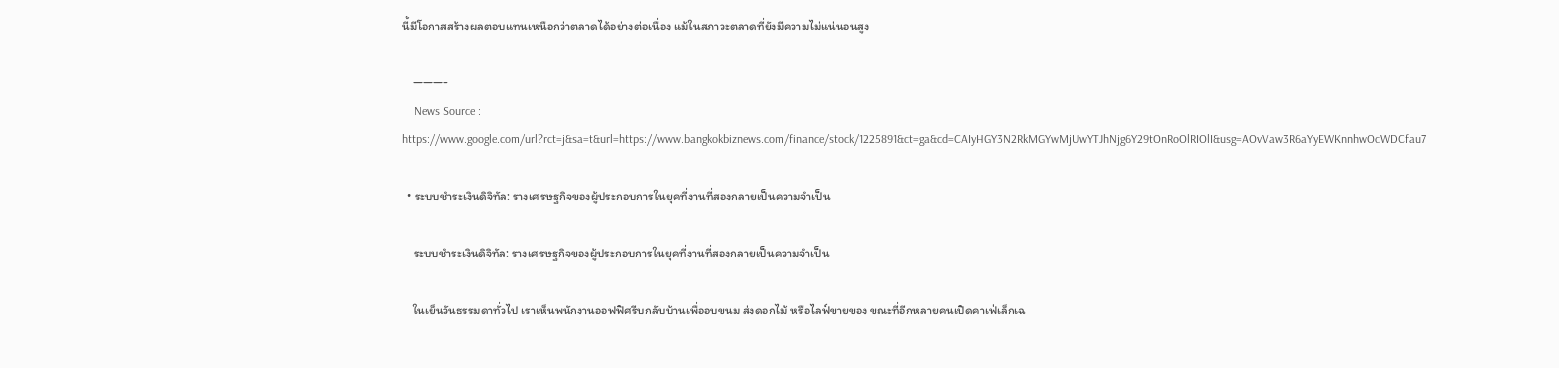นี้มีโอกาสสร้างผลตอบแทนเหนือกว่าตลาดได้อย่างต่อเนื่อง แม้ในสภาวะตลาดที่ยังมีความไม่แน่นอนสูง

    ———-
    News Source : https://www.google.com/url?rct=j&sa=t&url=https://www.bangkokbiznews.com/finance/stock/1225891&ct=ga&cd=CAIyHGY3N2RkMGYwMjUwYTJhNjg6Y29tOnRoOlRIOlI&usg=AOvVaw3R6aYyEWKnnhwOcWDCfau7

  • ระบบชำระเงินดิจิทัล: รางเศรษฐกิจของผู้ประกอบการในยุคที่งานที่สองกลายเป็นความจำเป็น

    ระบบชำระเงินดิจิทัล: รางเศรษฐกิจของผู้ประกอบการในยุคที่งานที่สองกลายเป็นความจำเป็น

    ในเย็นวันธรรมดาทั่วไป เราเห็นพนักงานออฟฟิศรีบกลับบ้านเพื่ออบขนม ส่งดอกไม้ หรือไลฟ์ขายของ ขณะที่อีกหลายคนเปิดคาเฟ่เล็กเฉ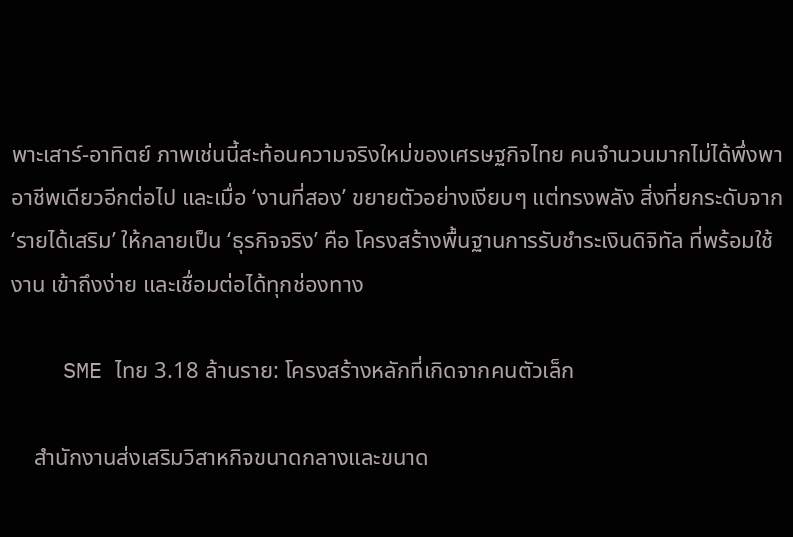พาะเสาร์-อาทิตย์ ภาพเช่นนี้สะท้อนความจริงใหม่ของเศรษฐกิจไทย คนจำนวนมากไม่ได้พึ่งพาอาชีพเดียวอีกต่อไป และเมื่อ ‘งานที่สอง’ ขยายตัวอย่างเงียบๆ แต่ทรงพลัง สิ่งที่ยกระดับจาก ‘รายได้เสริม’ ให้กลายเป็น ‘ธุรกิจจริง’ คือ โครงสร้างพื้นฐานการรับชำระเงินดิจิทัล ที่พร้อมใช้งาน เข้าถึงง่าย และเชื่อมต่อได้ทุกช่องทาง

    SME ไทย 3.18 ล้านราย: โครงสร้างหลักที่เกิดจากคนตัวเล็ก

    สำนักงานส่งเสริมวิสาหกิจขนาดกลางและขนาด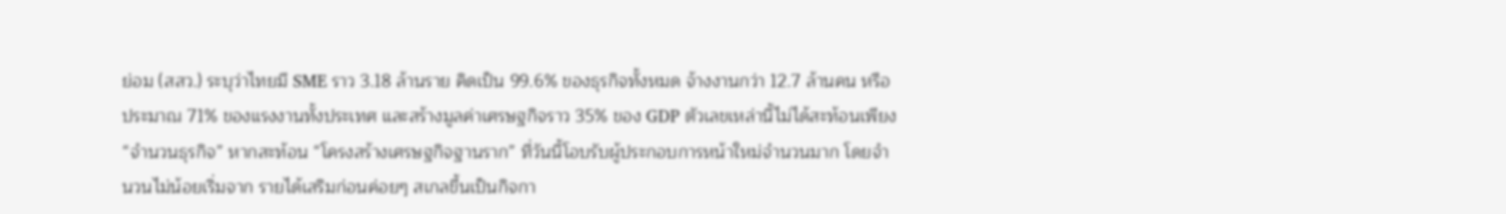ย่อม (สสว.) ระบุว่าไทยมี SME ราว 3.18 ล้านราย คิดเป็น 99.6% ของธุรกิจทั้งหมด จ้างงานกว่า 12.7 ล้านคน หรือประมาณ 71% ของแรงงานทั้งประเทศ และสร้างมูลค่าเศรษฐกิจราว 35% ของ GDP ตัวเลขเหล่านี้ไม่ได้สะท้อนเพียง “จำนวนธุรกิจ” หากสะท้อน “โครงสร้างเศรษฐกิจฐานราก” ที่วันนี้โอบรับผู้ประกอบการหน้าใหม่จำนวนมาก โดยจำนวนไม่น้อยเริ่มจาก รายได้เสริมก่อนค่อยๆ สเกลขึ้นเป็นกิจกา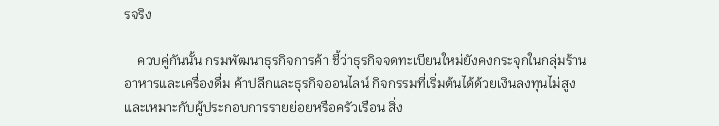รจริง

    ควบคู่กันนั้น กรมพัฒนาธุรกิจการค้า ชี้ว่าธุรกิจจดทะเบียนใหม่ยังคงกระจุกในกลุ่มร้านอาหารและเครื่องดื่ม ค้าปลีกและธุรกิจออนไลน์ กิจกรรมที่เริ่มต้นได้ด้วยเงินลงทุนไม่สูง และเหมาะกับผู้ประกอบการรายย่อยหรือครัวเรือน สิ่ง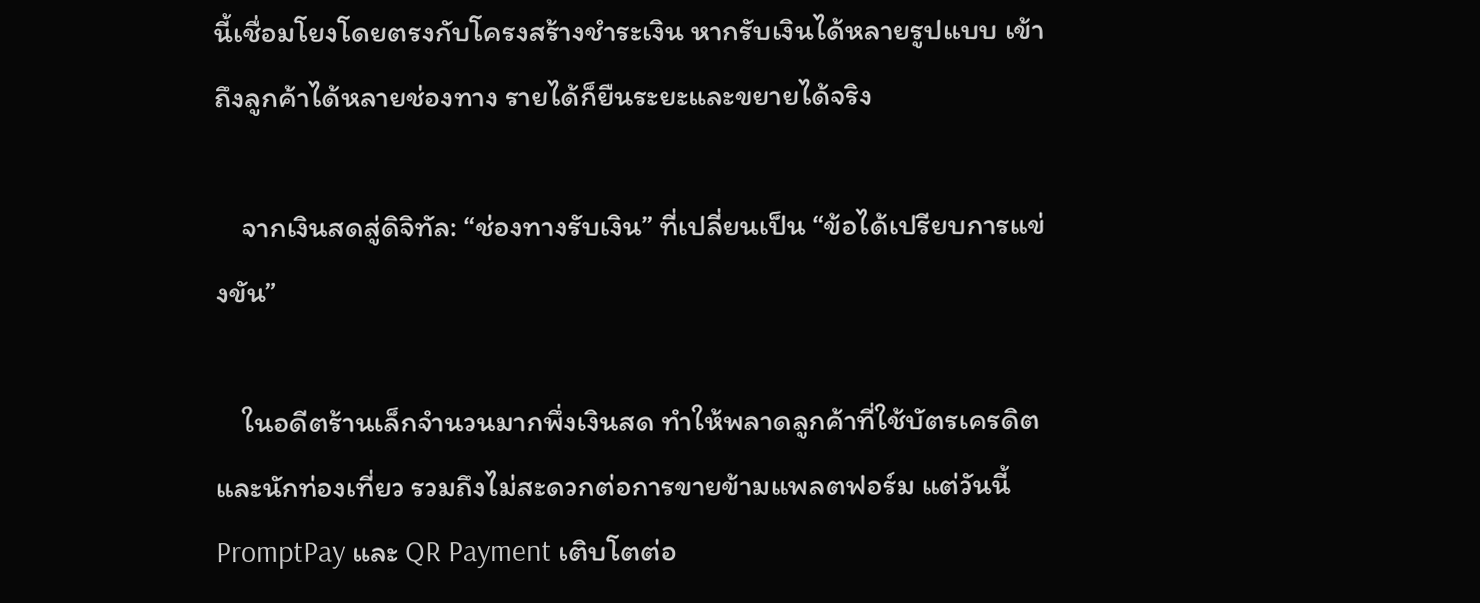นี้เชื่อมโยงโดยตรงกับโครงสร้างชำระเงิน หากรับเงินได้หลายรูปแบบ เข้าถึงลูกค้าได้หลายช่องทาง รายได้ก็ยืนระยะและขยายได้จริง

    จากเงินสดสู่ดิจิทัล: “ช่องทางรับเงิน” ที่เปลี่ยนเป็น “ข้อได้เปรียบการแข่งขัน”

    ในอดีตร้านเล็กจำนวนมากพึ่งเงินสด ทำให้พลาดลูกค้าที่ใช้บัตรเครดิตและนักท่องเที่ยว รวมถึงไม่สะดวกต่อการขายข้ามแพลตฟอร์ม แต่วันนี้ PromptPay และ QR Payment เติบโตต่อ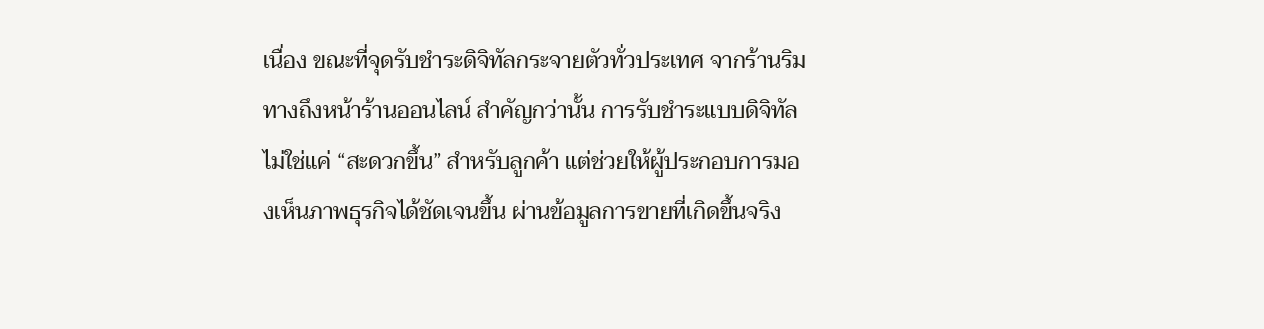เนื่อง ขณะที่จุดรับชำระดิจิทัลกระจายตัวทั่วประเทศ จากร้านริมทางถึงหน้าร้านออนไลน์ สำคัญกว่านั้น การรับชำระแบบดิจิทัลไม่ใช่แค่ “สะดวกขึ้น” สำหรับลูกค้า แต่ช่วยให้ผู้ประกอบการมองเห็นภาพธุรกิจได้ชัดเจนขึ้น ผ่านข้อมูลการขายที่เกิดขึ้นจริง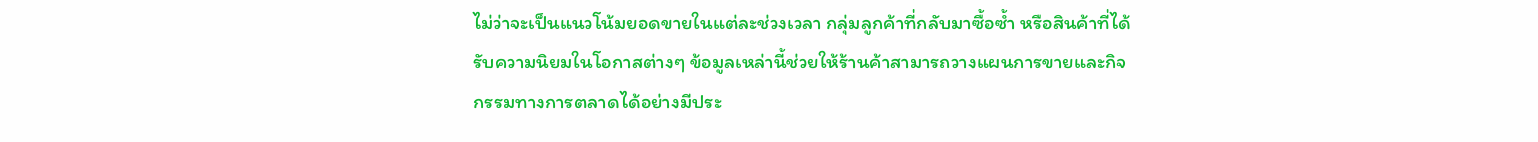ไม่ว่าจะเป็นแนวโน้มยอดขายในแต่ละช่วงเวลา กลุ่มลูกค้าที่กลับมาซื้อซ้ำ หรือสินค้าที่ได้รับความนิยมในโอกาสต่างๆ ข้อมูลเหล่านี้ช่วยให้ร้านค้าสามารถวางแผนการขายและกิจกรรมทางการตลาดได้อย่างมีประ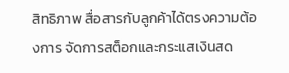สิทธิภาพ สื่อสารกับลูกค้าได้ตรงความต้องการ จัดการสต็อกและกระแสเงินสด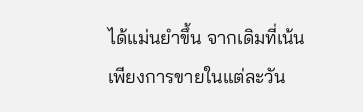ได้แม่นยำขึ้น จากเดิมที่เน้นเพียงการขายในแต่ละวัน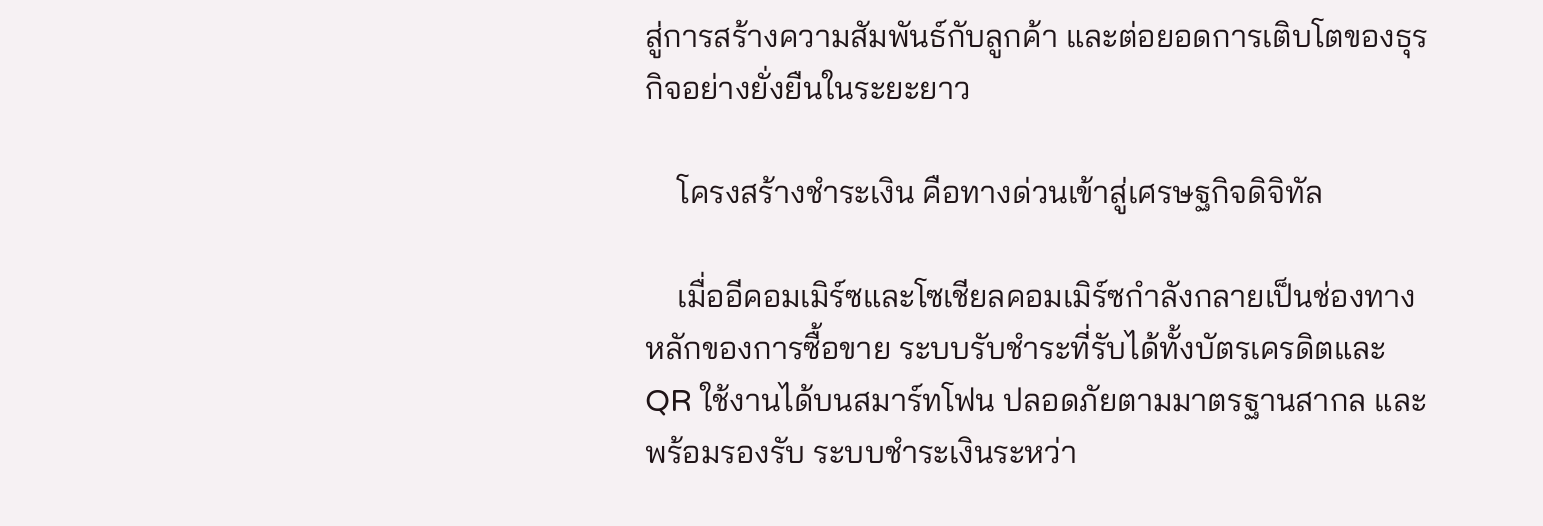สู่การสร้างความสัมพันธ์กับลูกค้า และต่อยอดการเติบโตของธุรกิจอย่างยั่งยืนในระยะยาว

    โครงสร้างชำระเงิน คือทางด่วนเข้าสู่เศรษฐกิจดิจิทัล

    เมื่ออีคอมเมิร์ซและโซเชียลคอมเมิร์ซกำลังกลายเป็นช่องทางหลักของการซื้อขาย ระบบรับชำระที่รับได้ทั้งบัตรเครดิตและ QR ใช้งานได้บนสมาร์ทโฟน ปลอดภัยตามมาตรฐานสากล และพร้อมรองรับ ระบบชำระเงินระหว่า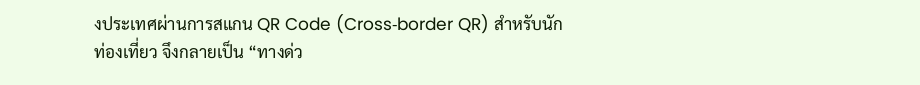งประเทศผ่านการสแกน QR Code (Cross‑border QR) สำหรับนักท่องเที่ยว จึงกลายเป็น “ทางด่ว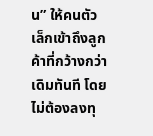น” ให้คนตัวเล็กเข้าถึงลูกค้าที่กว้างกว่าเดิมทันที โดยไม่ต้องลงทุ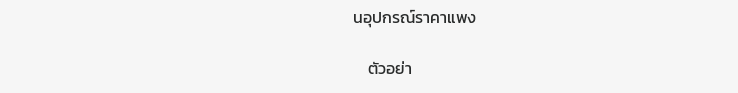นอุปกรณ์ราคาแพง

    ตัวอย่า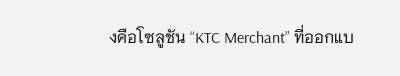งคือโซลูชัน “KTC Merchant” ที่ออกแบ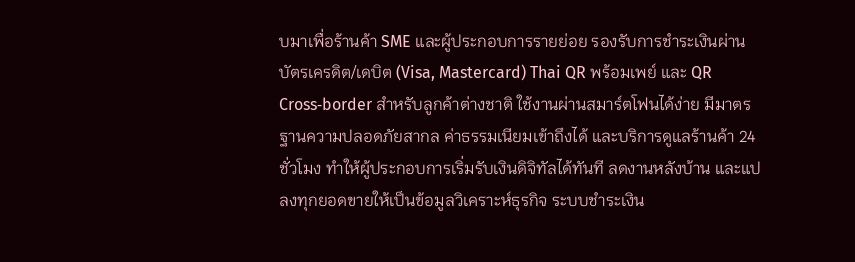บมาเพื่อร้านค้า SME และผู้ประกอบการรายย่อย รองรับการชำระเงินผ่านบัตรเครดิต/เดบิต (Visa, Mastercard) Thai QR พร้อมเพย์ และ QR Cross‑border สำหรับลูกค้าต่างชาติ ใช้งานผ่านสมาร์ตโฟนได้ง่าย มีมาตรฐานความปลอดภัยสากล ค่าธรรมเนียมเข้าถึงได้ และบริการดูแลร้านค้า 24 ชั่วโมง ทำให้ผู้ประกอบการเริ่มรับเงินดิจิทัลได้ทันที ลดงานหลังบ้าน และแปลงทุกยอดขายให้เป็นข้อมูลวิเคราะห์ธุรกิจ ระบบชำระเงิน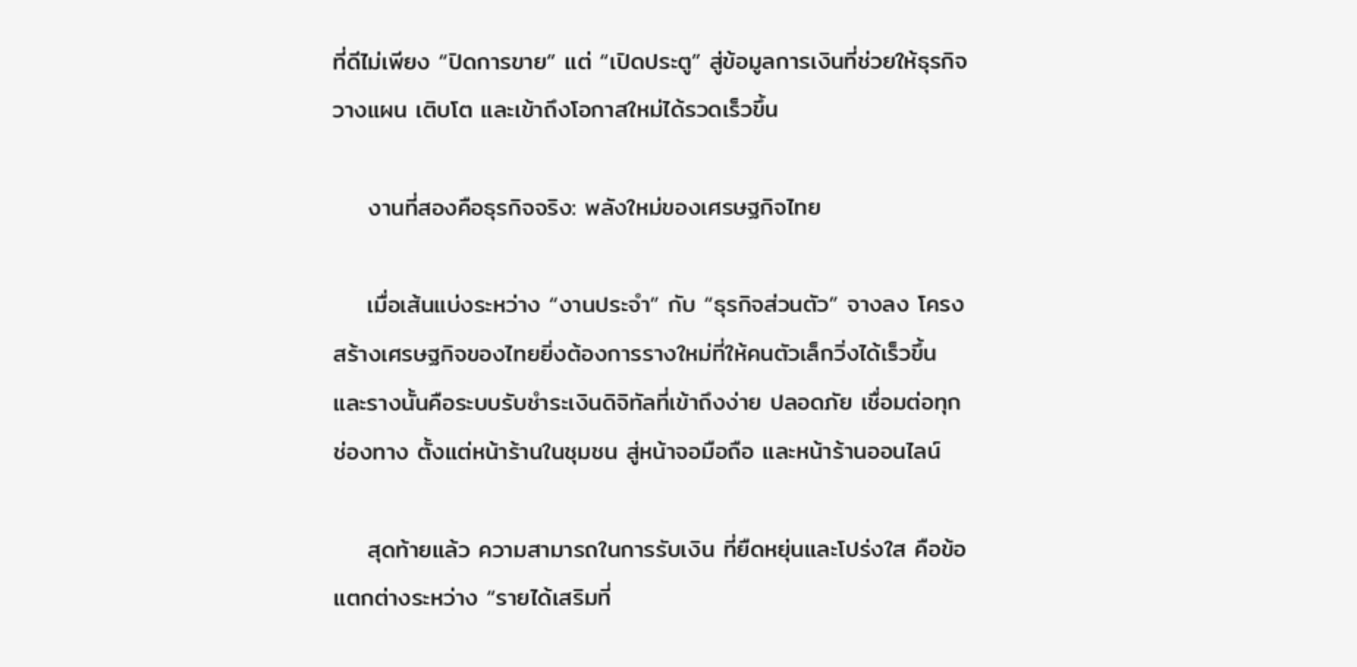ที่ดีไม่เพียง “ปิดการขาย” แต่ “เปิดประตู” สู่ข้อมูลการเงินที่ช่วยให้ธุรกิจวางแผน เติบโต และเข้าถึงโอกาสใหม่ได้รวดเร็วขึ้น

    งานที่สองคือธุรกิจจริง: พลังใหม่ของเศรษฐกิจไทย

    เมื่อเส้นแบ่งระหว่าง “งานประจำ” กับ “ธุรกิจส่วนตัว” จางลง โครงสร้างเศรษฐกิจของไทยยิ่งต้องการรางใหม่ที่ให้คนตัวเล็กวิ่งได้เร็วขึ้น และรางนั้นคือระบบรับชำระเงินดิจิทัลที่เข้าถึงง่าย ปลอดภัย เชื่อมต่อทุกช่องทาง ตั้งแต่หน้าร้านในชุมชน สู่หน้าจอมือถือ และหน้าร้านออนไลน์

    สุดท้ายแล้ว ความสามารถในการรับเงิน ที่ยืดหยุ่นและโปร่งใส คือข้อแตกต่างระหว่าง “รายได้เสริมที่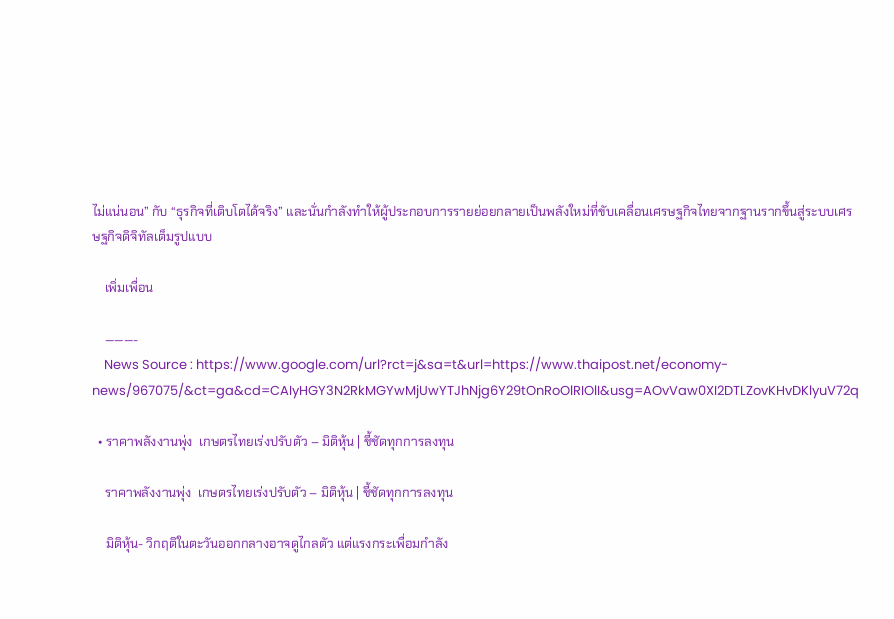ไม่แน่นอน” กับ “ธุรกิจที่เติบโตได้จริง” และนั่นกำลังทำให้ผู้ประกอบการรายย่อยกลายเป็นพลังใหม่ที่ขับเคลื่อนเศรษฐกิจไทยจากฐานรากขึ้นสู่ระบบเศรษฐกิจดิจิทัลเต็มรูปแบบ

    เพิ่มเพื่อน

    ———-
    News Source : https://www.google.com/url?rct=j&sa=t&url=https://www.thaipost.net/economy-news/967075/&ct=ga&cd=CAIyHGY3N2RkMGYwMjUwYTJhNjg6Y29tOnRoOlRIOlI&usg=AOvVaw0XI2DTLZovKHvDKlyuV72q

  • ราคาพลังงานพุ่ง  เกษตรไทยเร่งปรับตัว – มิติหุ้น | ชี้ชัดทุกการลงทุน

    ราคาพลังงานพุ่ง  เกษตรไทยเร่งปรับตัว – มิติหุ้น | ชี้ชัดทุกการลงทุน

    มิติหุ้น- วิกฤติในตะวันออกกลางอาจดูไกลตัว แต่แรงกระเพื่อมกำลัง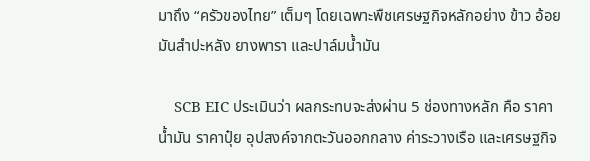มาถึง “ครัวของไทย” เต็มๆ โดยเฉพาะพืชเศรษฐกิจหลักอย่าง ข้าว อ้อย มันสำปะหลัง ยางพารา และปาล์มน้ำมัน

    SCB EIC ประเมินว่า ผลกระทบจะส่งผ่าน 5 ช่องทางหลัก คือ ราคาน้ำมัน ราคาปุ๋ย อุปสงค์จากตะวันออกกลาง ค่าระวางเรือ และเศรษฐกิจ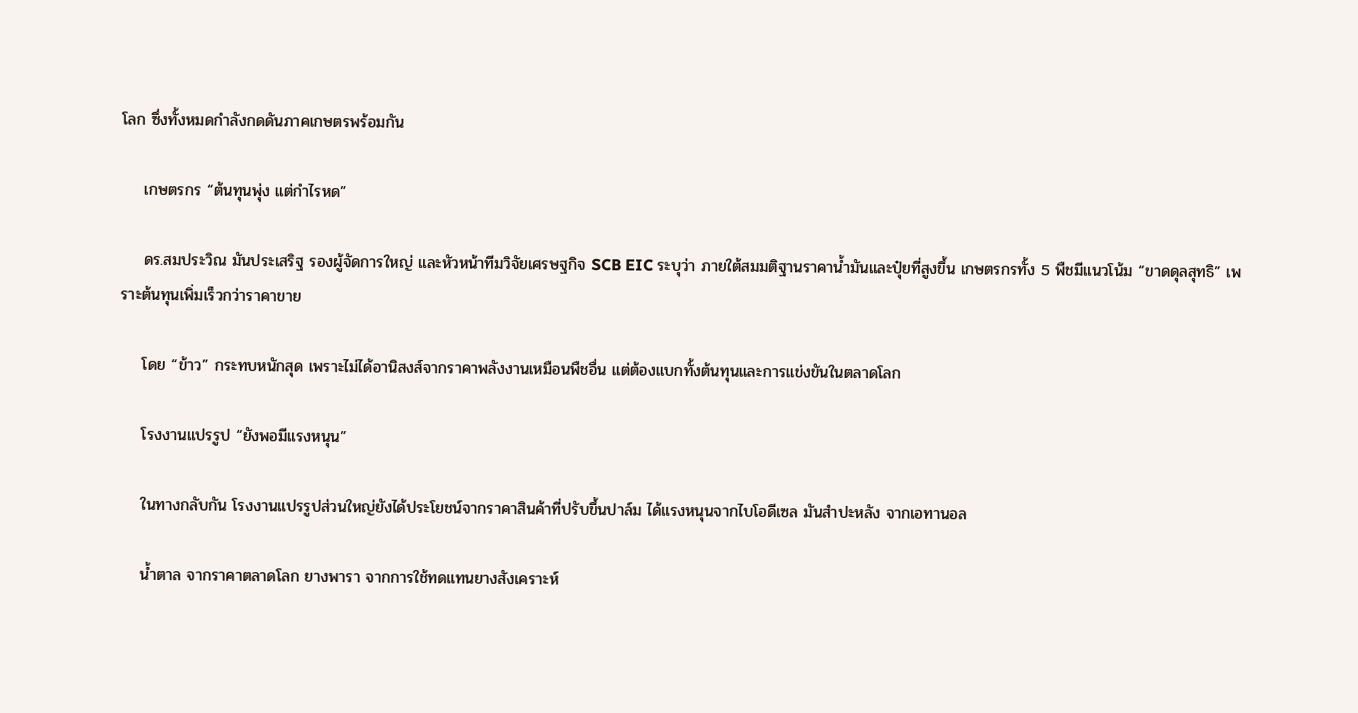โลก ซึ่งทั้งหมดกำลังกดดันภาคเกษตรพร้อมกัน

    เกษตรกร “ต้นทุนพุ่ง แต่กำไรหด”

    ดร.สมประวิณ มันประเสริฐ รองผู้จัดการใหญ่ และหัวหน้าทีมวิจัยเศรษฐกิจ SCB EIC ระบุว่า ภายใต้สมมติฐานราคาน้ำมันและปุ๋ยที่สูงขึ้น เกษตรกรทั้ง 5 พืชมีแนวโน้ม “ขาดดุลสุทธิ” เพราะต้นทุนเพิ่มเร็วกว่าราคาขาย

    โดย “ข้าว” กระทบหนักสุด เพราะไม่ได้อานิสงส์จากราคาพลังงานเหมือนพืชอื่น แต่ต้องแบกทั้งต้นทุนและการแข่งขันในตลาดโลก

    โรงงานแปรรูป “ยังพอมีแรงหนุน”

    ในทางกลับกัน โรงงานแปรรูปส่วนใหญ่ยังได้ประโยชน์จากราคาสินค้าที่ปรับขึ้นปาล์ม ได้แรงหนุนจากไบโอดีเซล มันสำปะหลัง จากเอทานอล

    น้ำตาล จากราคาตลาดโลก ยางพารา จากการใช้ทดแทนยางสังเคราะห์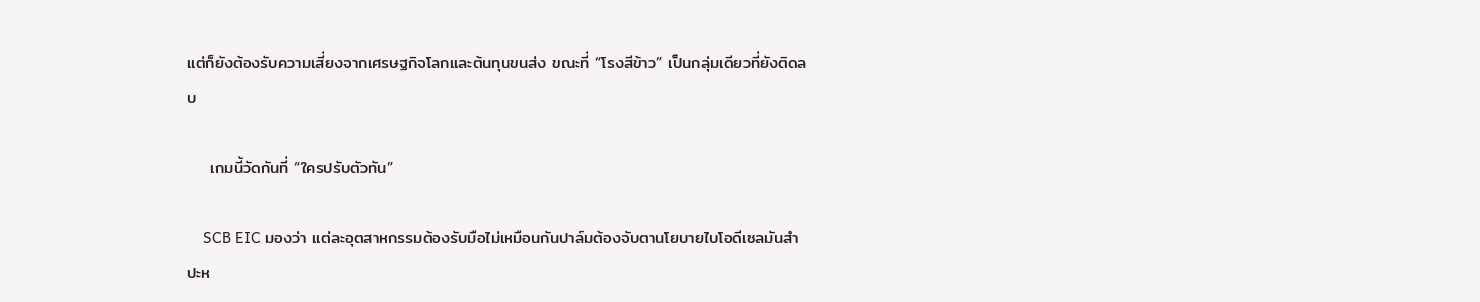แต่ก็ยังต้องรับความเสี่ยงจากเศรษฐกิจโลกและต้นทุนขนส่ง ขณะที่ “โรงสีข้าว” เป็นกลุ่มเดียวที่ยังติดลบ

    เกมนี้วัดกันที่ “ใครปรับตัวทัน”

    SCB EIC มองว่า แต่ละอุตสาหกรรมต้องรับมือไม่เหมือนกันปาล์มต้องจับตานโยบายไบโอดีเซลมันสำปะห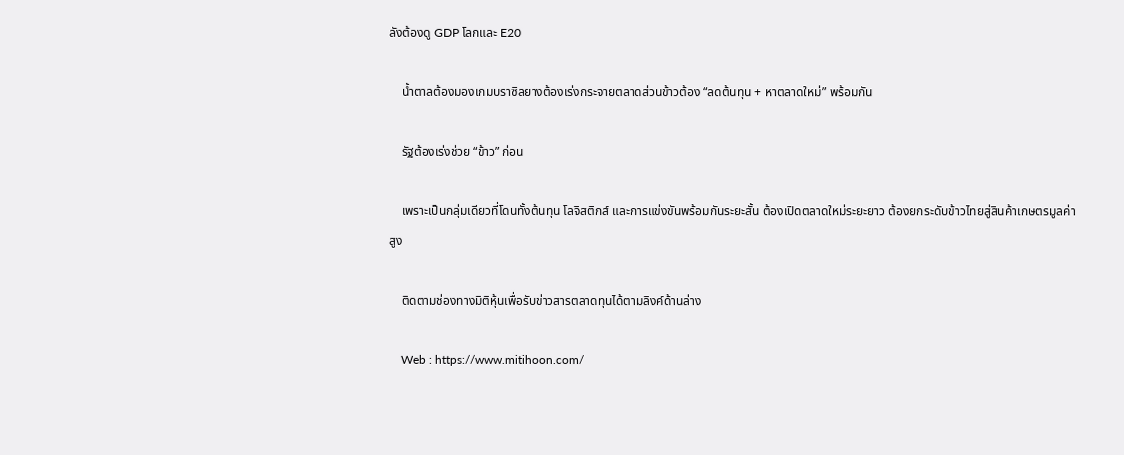ลังต้องดู GDP โลกและ E20

    น้ำตาลต้องมองเกมบราซิลยางต้องเร่งกระจายตลาดส่วนข้าวต้อง “ลดต้นทุน + หาตลาดใหม่” พร้อมกัน

    รัฐต้องเร่งช่วย “ข้าว” ก่อน

    เพราะเป็นกลุ่มเดียวที่โดนทั้งต้นทุน โลจิสติกส์ และการแข่งขันพร้อมกันระยะสั้น ต้องเปิดตลาดใหม่ระยะยาว ต้องยกระดับข้าวไทยสู่สินค้าเกษตรมูลค่าสูง

    ติดตามช่องทางมิติหุ้นเพื่อรับข่าวสารตลาดทุนได้ตามลิงค์ด้านล่าง

    Web : https://www.mitihoon.com/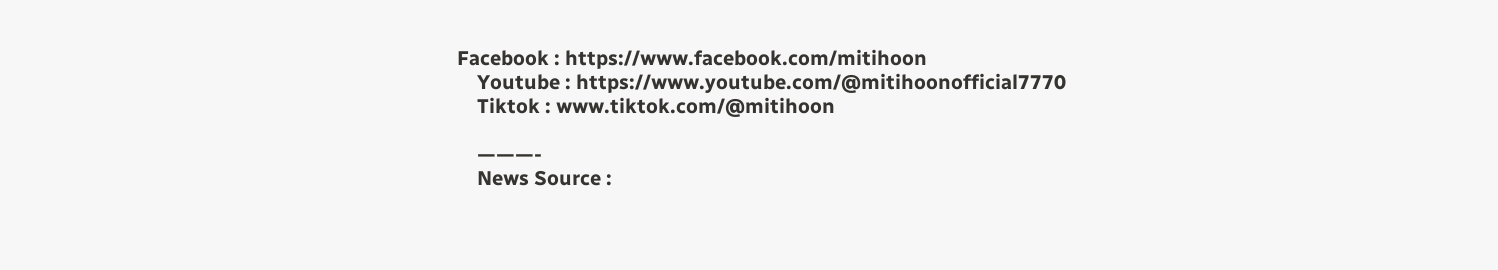Facebook : https://www.facebook.com/mitihoon
    Youtube : https://www.youtube.com/@mitihoonofficial7770
    Tiktok : www.tiktok.com/@mitihoon

    ———-
    News Source :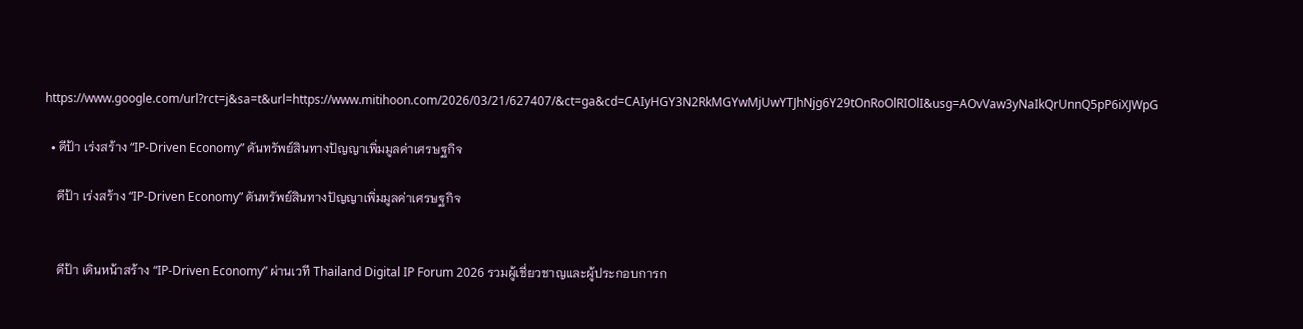https://www.google.com/url?rct=j&sa=t&url=https://www.mitihoon.com/2026/03/21/627407/&ct=ga&cd=CAIyHGY3N2RkMGYwMjUwYTJhNjg6Y29tOnRoOlRIOlI&usg=AOvVaw3yNaIkQrUnnQ5pP6iXJWpG

  • ดีป้า เร่งสร้าง “IP-Driven Economy” ดันทรัพย์สินทางปัญญาเพิ่มมูลค่าเศรษฐกิจ

    ดีป้า เร่งสร้าง “IP-Driven Economy” ดันทรัพย์สินทางปัญญาเพิ่มมูลค่าเศรษฐกิจ


    ดีป้า เดินหน้าสร้าง “IP-Driven Economy” ผ่านเวที Thailand Digital IP Forum 2026 รวมผู้เชี่ยวชาญและผู้ประกอบการก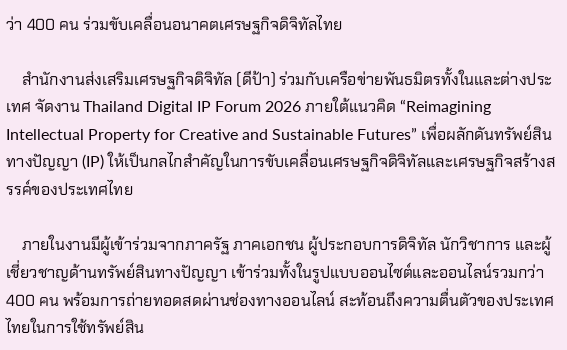ว่า 400 คน ร่วมขับเคลื่อนอนาคตเศรษฐกิจดิจิทัลไทย

    สำนักงานส่งเสริมเศรษฐกิจดิจิทัล (ดีป้า) ร่วมกับเครือข่ายพันธมิตรทั้งในและต่างประเทศ จัดงาน Thailand Digital IP Forum 2026 ภายใต้แนวคิด “Reimagining Intellectual Property for Creative and Sustainable Futures” เพื่อผลักดันทรัพย์สินทางปัญญา (IP) ให้เป็นกลไกสำคัญในการขับเคลื่อนเศรษฐกิจดิจิทัลและเศรษฐกิจสร้างสรรค์ของประเทศไทย

    ภายในงานมีผู้เข้าร่วมจากภาครัฐ ภาคเอกชน ผู้ประกอบการดิจิทัล นักวิชาการ และผู้เชี่ยวชาญด้านทรัพย์สินทางปัญญา เข้าร่วมทั้งในรูปแบบออนไซต์และออนไลน์รวมกว่า 400 คน พร้อมการถ่ายทอดสดผ่านช่องทางออนไลน์ สะท้อนถึงความตื่นตัวของประเทศไทยในการใช้ทรัพย์สิน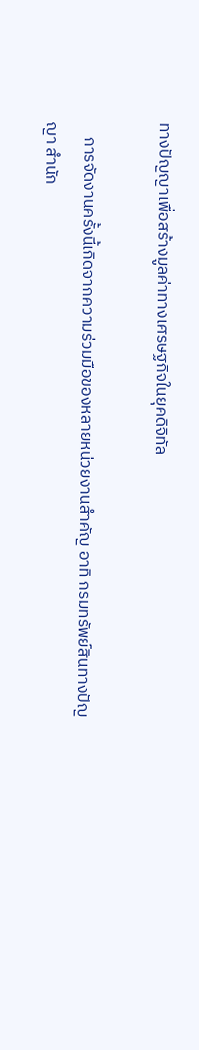ทางปัญญาเพื่อสร้างมูลค่าทางเศรษฐกิจในยุคดิจิทัล

    การจัดงานครั้งนี้เกิดจากความร่วมมือของหลายหน่วยงานสำคัญ อาทิ กรมทรัพย์สินทางปัญญา สำนัก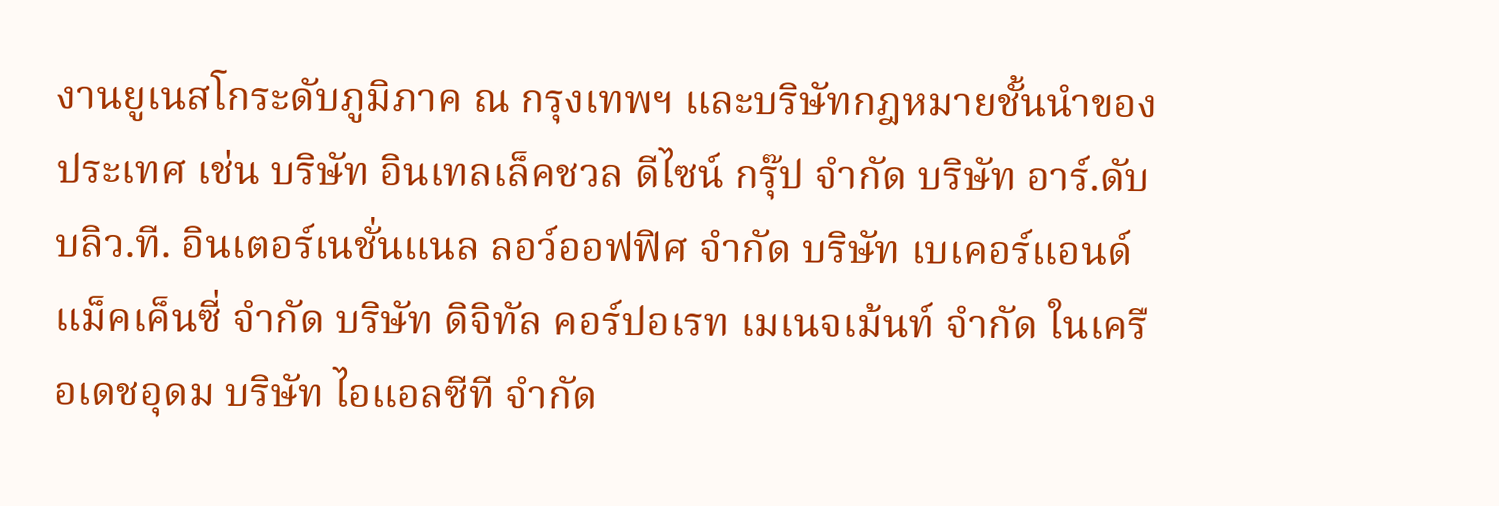งานยูเนสโกระดับภูมิภาค ณ กรุงเทพฯ และบริษัทกฎหมายชั้นนำของประเทศ เช่น บริษัท อินเทลเล็คชวล ดีไซน์ กรุ๊ป จำกัด บริษัท อาร์.ดับบลิว.ที. อินเตอร์เนชั่นแนล ลอว์ออฟฟิศ จำกัด บริษัท เบเคอร์แอนด์แม็คเค็นซี่ จำกัด บริษัท ดิจิทัล คอร์ปอเรท เมเนจเม้นท์ จำกัด ในเครือเดชอุดม บริษัท ไอแอลซีที จำกัด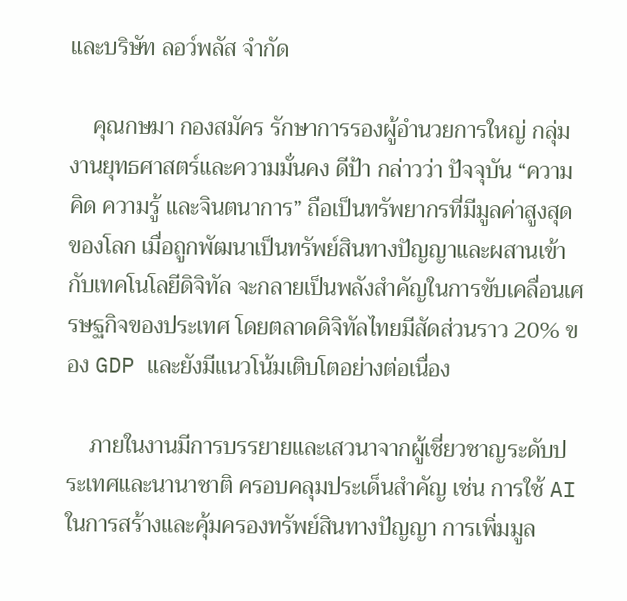และบริษัท ลอว์พลัส จำกัด

    คุณกษมา กองสมัคร รักษาการรองผู้อำนวยการใหญ่ กลุ่มงานยุทธศาสตร์และความมั่นคง ดีป้า กล่าวว่า ปัจจุบัน “ความคิด ความรู้ และจินตนาการ” ถือเป็นทรัพยากรที่มีมูลค่าสูงสุดของโลก เมื่อถูกพัฒนาเป็นทรัพย์สินทางปัญญาและผสานเข้ากับเทคโนโลยีดิจิทัล จะกลายเป็นพลังสำคัญในการขับเคลื่อนเศรษฐกิจของประเทศ โดยตลาดดิจิทัลไทยมีสัดส่วนราว 20% ของ GDP และยังมีแนวโน้มเติบโตอย่างต่อเนื่อง

    ภายในงานมีการบรรยายและเสวนาจากผู้เชี่ยวชาญระดับประเทศและนานาชาติ ครอบคลุมประเด็นสำคัญ เช่น การใช้ AI ในการสร้างและคุ้มครองทรัพย์สินทางปัญญา การเพิ่มมูล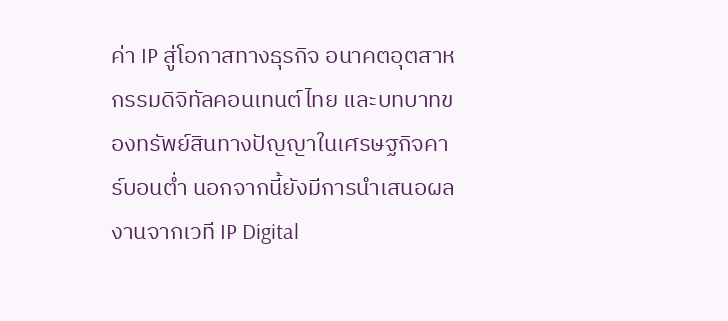ค่า IP สู่โอกาสทางธุรกิจ อนาคตอุตสาหกรรมดิจิทัลคอนเทนต์ไทย และบทบาทของทรัพย์สินทางปัญญาในเศรษฐกิจคาร์บอนต่ำ นอกจากนี้ยังมีการนำเสนอผลงานจากเวที IP Digital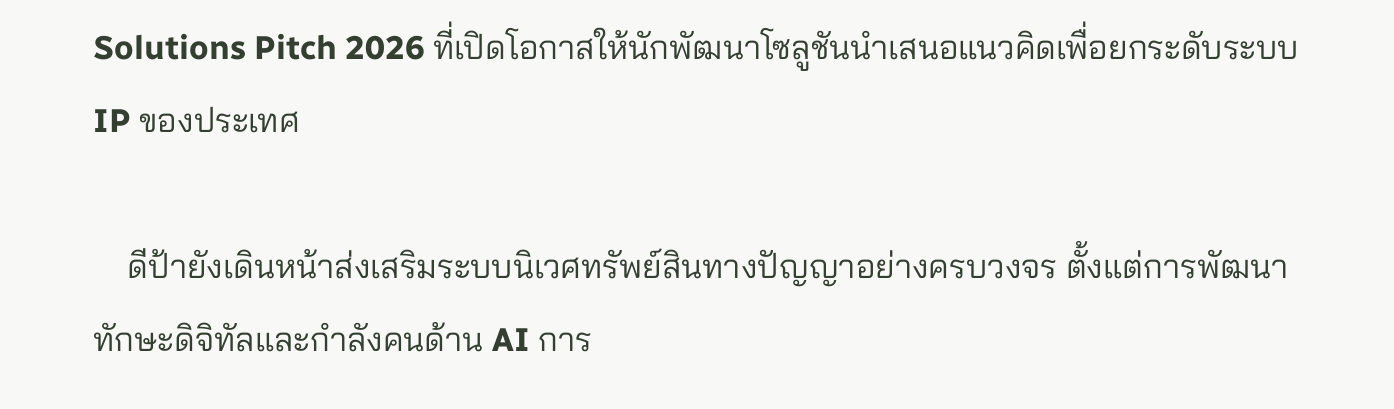Solutions Pitch 2026 ที่เปิดโอกาสให้นักพัฒนาโซลูชันนำเสนอแนวคิดเพื่อยกระดับระบบ IP ของประเทศ

    ดีป้ายังเดินหน้าส่งเสริมระบบนิเวศทรัพย์สินทางปัญญาอย่างครบวงจร ตั้งแต่การพัฒนาทักษะดิจิทัลและกำลังคนด้าน AI การ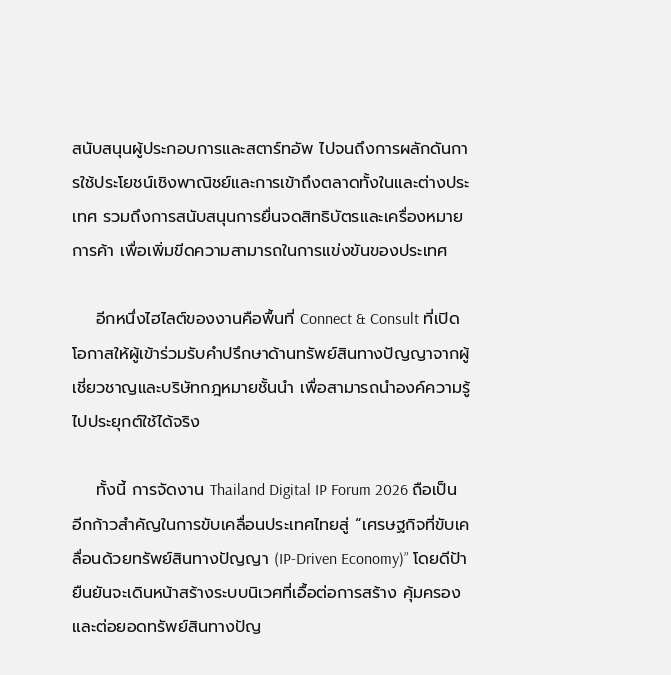สนับสนุนผู้ประกอบการและสตาร์ทอัพ ไปจนถึงการผลักดันการใช้ประโยชน์เชิงพาณิชย์และการเข้าถึงตลาดทั้งในและต่างประเทศ รวมถึงการสนับสนุนการยื่นจดสิทธิบัตรและเครื่องหมายการค้า เพื่อเพิ่มขีดความสามารถในการแข่งขันของประเทศ

    อีกหนึ่งไฮไลต์ของงานคือพื้นที่ Connect & Consult ที่เปิดโอกาสให้ผู้เข้าร่วมรับคำปรึกษาด้านทรัพย์สินทางปัญญาจากผู้เชี่ยวชาญและบริษัทกฎหมายชั้นนำ เพื่อสามารถนำองค์ความรู้ไปประยุกต์ใช้ได้จริง

    ทั้งนี้ การจัดงาน Thailand Digital IP Forum 2026 ถือเป็นอีกก้าวสำคัญในการขับเคลื่อนประเทศไทยสู่ “เศรษฐกิจที่ขับเคลื่อนด้วยทรัพย์สินทางปัญญา (IP-Driven Economy)” โดยดีป้ายืนยันจะเดินหน้าสร้างระบบนิเวศที่เอื้อต่อการสร้าง คุ้มครอง และต่อยอดทรัพย์สินทางปัญ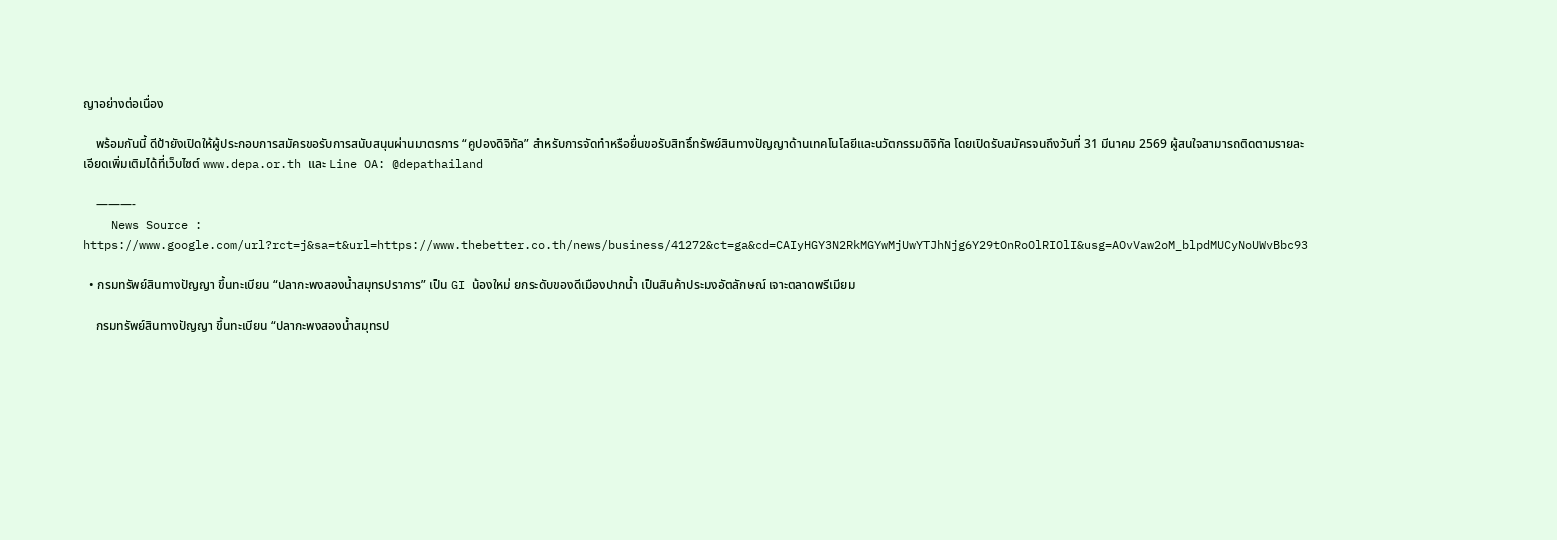ญาอย่างต่อเนื่อง

    พร้อมกันนี้ ดีป้ายังเปิดให้ผู้ประกอบการสมัครขอรับการสนับสนุนผ่านมาตรการ “คูปองดิจิทัล” สำหรับการจัดทำหรือยื่นขอรับสิทธิ์ทรัพย์สินทางปัญญาด้านเทคโนโลยีและนวัตกรรมดิจิทัล โดยเปิดรับสมัครจนถึงวันที่ 31 มีนาคม 2569 ผู้สนใจสามารถติดตามรายละเอียดเพิ่มเติมได้ที่เว็บไซต์ www.depa.or.th และ Line OA: @depathailand

    ———-
    News Source : https://www.google.com/url?rct=j&sa=t&url=https://www.thebetter.co.th/news/business/41272&ct=ga&cd=CAIyHGY3N2RkMGYwMjUwYTJhNjg6Y29tOnRoOlRIOlI&usg=AOvVaw2oM_blpdMUCyNoUWvBbc93

  • กรมทรัพย์สินทางปัญญา ขึ้นทะเบียน “ปลากะพงสองน้ำสมุทรปราการ” เป็น GI น้องใหม่ ยกระดับของดีเมืองปากน้ำ เป็นสินค้าประมงอัตลักษณ์ เจาะตลาดพรีเมียม

    กรมทรัพย์สินทางปัญญา ขึ้นทะเบียน “ปลากะพงสองน้ำสมุทรป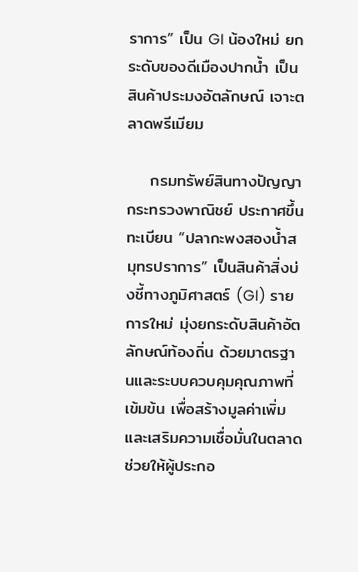ราการ” เป็น GI น้องใหม่ ยกระดับของดีเมืองปากน้ำ เป็นสินค้าประมงอัตลักษณ์ เจาะตลาดพรีเมียม

    กรมทรัพย์สินทางปัญญา กระทรวงพาณิชย์ ประกาศขึ้นทะเบียน “ปลากะพงสองน้ำสมุทรปราการ” เป็นสินค้าสิ่งบ่งชี้ทางภูมิศาสตร์ (GI) รายการใหม่ มุ่งยกระดับสินค้าอัตลักษณ์ท้องถิ่น ด้วยมาตรฐานและระบบควบคุมคุณภาพที่เข้มข้น เพื่อสร้างมูลค่าเพิ่มและเสริมความเชื่อมั่นในตลาด ช่วยให้ผู้ประกอ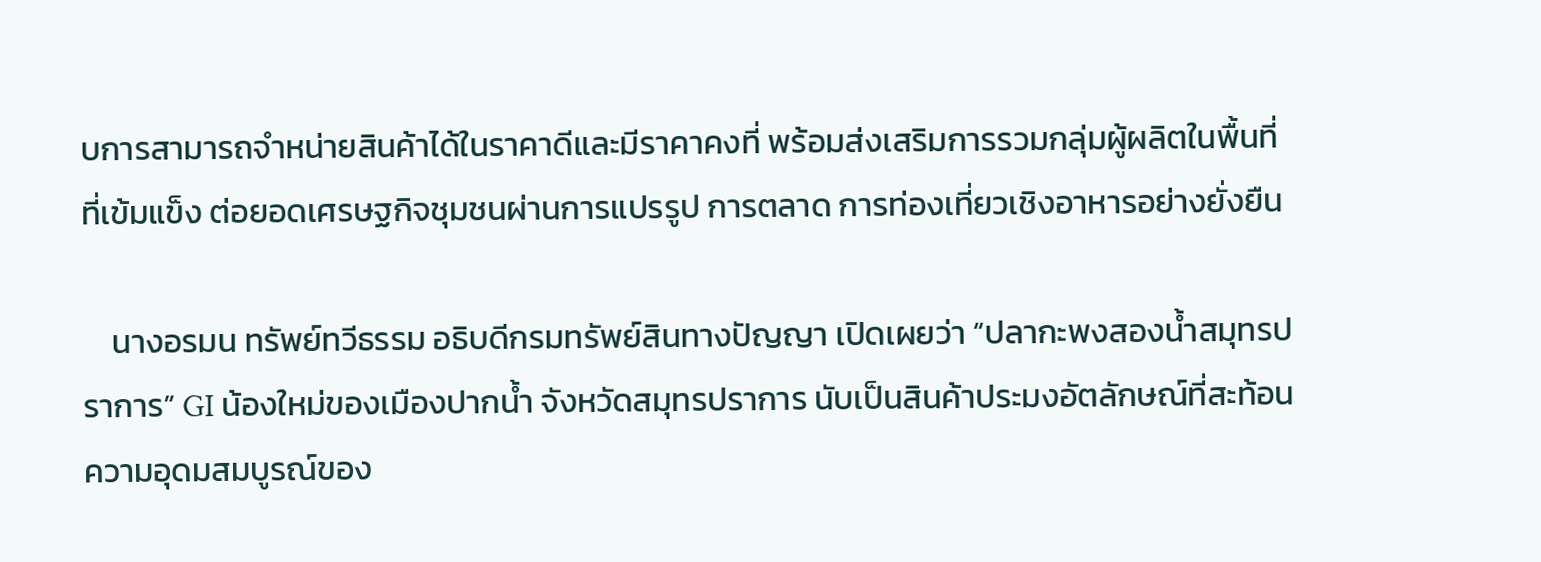บการสามารถจำหน่ายสินค้าได้ในราคาดีและมีราคาคงที่ พร้อมส่งเสริมการรวมกลุ่มผู้ผลิตในพื้นที่ที่เข้มแข็ง ต่อยอดเศรษฐกิจชุมชนผ่านการแปรรูป การตลาด การท่องเที่ยวเชิงอาหารอย่างยั่งยืน

    นางอรมน ทรัพย์ทวีธรรม อธิบดีกรมทรัพย์สินทางปัญญา เปิดเผยว่า “ปลากะพงสองน้ำสมุทรปราการ” GI น้องใหม่ของเมืองปากน้ำ จังหวัดสมุทรปราการ นับเป็นสินค้าประมงอัตลักษณ์ที่สะท้อนความอุดมสมบูรณ์ของ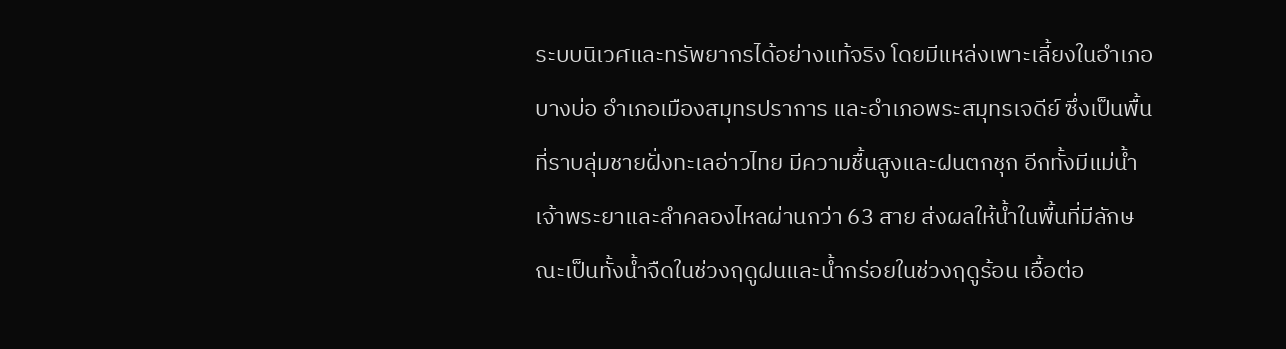ระบบนิเวศและทรัพยากรได้อย่างแท้จริง โดยมีแหล่งเพาะเลี้ยงในอำเภอบางบ่อ อำเภอเมืองสมุทรปราการ และอำเภอพระสมุทรเจดีย์ ซึ่งเป็นพื้นที่ราบลุ่มชายฝั่งทะเลอ่าวไทย มีความชื้นสูงและฝนตกชุก อีกทั้งมีแม่น้ำเจ้าพระยาและลำคลองไหลผ่านกว่า 63 สาย ส่งผลให้น้ำในพื้นที่มีลักษณะเป็นทั้งน้ำจืดในช่วงฤดูฝนและน้ำกร่อยในช่วงฤดูร้อน เอื้อต่อ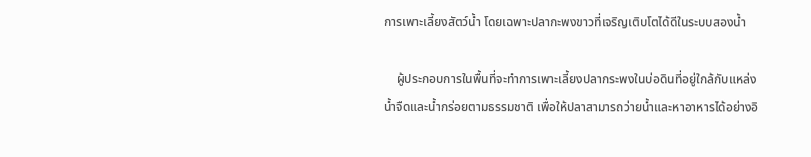การเพาะเลี้ยงสัตว์น้ำ โดยเฉพาะปลากะพงขาวที่เจริญเติบโตได้ดีในระบบสองน้ำ

    ผู้ประกอบการในพื้นที่จะทำการเพาะเลี้ยงปลากระพงในบ่อดินที่อยู่ใกล้กับแหล่งน้ำจืดและน้ำกร่อยตามธรรมชาติ เพื่อให้ปลาสามารถว่ายน้ำและหาอาหารได้อย่างอิ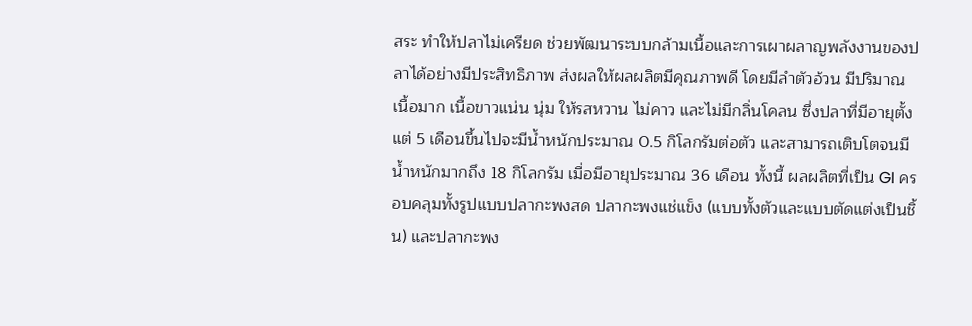สระ ทำให้ปลาไม่เครียด ช่วยพัฒนาระบบกล้ามเนื้อและการเผาผลาญพลังงานของปลาได้อย่างมีประสิทธิภาพ ส่งผลให้ผลผลิตมีคุณภาพดี โดยมีลำตัวอ้วน มีปริมาณเนื้อมาก เนื้อขาวแน่น นุ่ม ให้รสหวาน ไม่คาว และไม่มีกลิ่นโคลน ซึ่งปลาที่มีอายุตั้งแต่ 5 เดือนขึ้นไปจะมีน้ำหนักประมาณ 0.5 กิโลกรัมต่อตัว และสามารถเติบโตจนมีน้ำหนักมากถึง 18 กิโลกรัม เมื่อมีอายุประมาณ 36 เดือน ทั้งนี้ ผลผลิตที่เป็น GI ครอบคลุมทั้งรูปแบบปลากะพงสด ปลากะพงแช่แข็ง (แบบทั้งตัวและแบบตัดแต่งเป็นชิ้น) และปลากะพง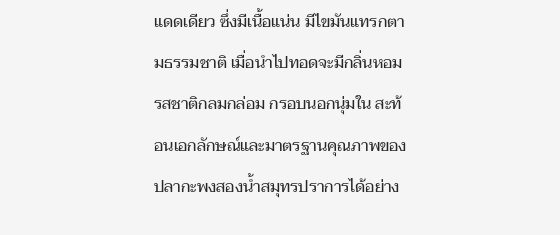แดดเดียว ซึ่งมีเนื้อแน่น มีไขมันแทรกตามธรรมชาติ เมื่อนำไปทอดจะมีกลิ่นหอม รสชาติกลมกล่อม กรอบนอกนุ่มใน สะท้อนเอกลักษณ์และมาตรฐานคุณภาพของปลากะพงสองน้ำสมุทรปราการได้อย่าง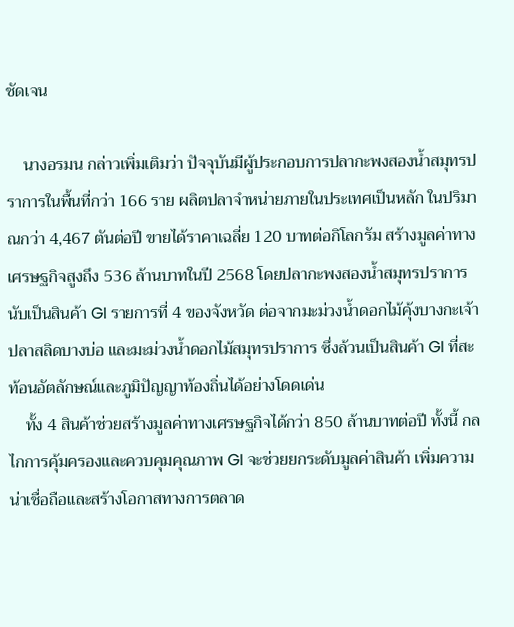ชัดเจน

    นางอรมน กล่าวเพิ่มเติมว่า ปัจจุบันมีผู้ประกอบการปลากะพงสองน้ำสมุทรปราการในพื้นที่กว่า 166 ราย ผลิตปลาจำหน่ายภายในประเทศเป็นหลัก ในปริมาณกว่า 4,467 ตันต่อปี ขายได้ราคาเฉลี่ย 120 บาทต่อกิโลกรัม สร้างมูลค่าทางเศรษฐกิจสูงถึง 536 ล้านบาทในปี 2568 โดยปลากะพงสองน้ำสมุทรปราการนับเป็นสินค้า GI รายการที่ 4 ของจังหวัด ต่อจากมะม่วงน้ำดอกไม้คุ้งบางกะเจ้า ปลาสลิดบางบ่อ และมะม่วงน้ำดอกไม้สมุทรปราการ ซึ่งล้วนเป็นสินค้า GI ที่สะท้อนอัตลักษณ์และภูมิปัญญาท้องถิ่นได้อย่างโดดเด่น
    ทั้ง 4 สินค้าช่วยสร้างมูลค่าทางเศรษฐกิจได้กว่า 850 ล้านบาทต่อปี ทั้งนี้ กลไกการคุ้มครองและควบคุมคุณภาพ GI จะช่วยยกระดับมูลค่าสินค้า เพิ่มความน่าเชื่อถือและสร้างโอกาสทางการตลาด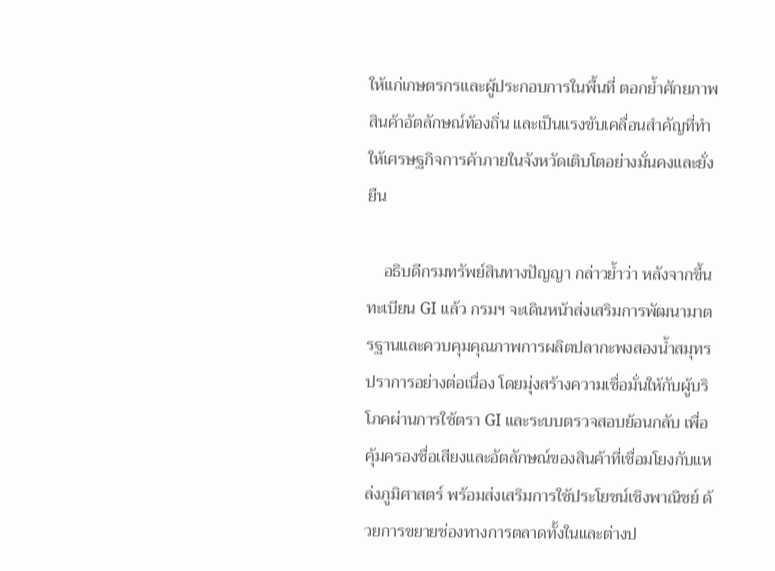ให้แก่เกษตรกรและผู้ประกอบการในพื้นที่ ตอกย้ำศักยภาพสินค้าอัตลักษณ์ท้องถิ่น และเป็นแรงขับเคลื่อนสำคัญที่ทำให้เศรษฐกิจการค้าภายในจังหวัดเติบโตอย่างมั่นคงและยั่งยืน

    อธิบดีกรมทรัพย์สินทางปัญญา กล่าวย้ำว่า หลังจากขึ้นทะเบียน GI แล้ว กรมฯ จะเดินหน้าส่งเสริมการพัฒนามาตรฐานและควบคุมคุณภาพการผลิตปลากะพงสองน้ำสมุทรปราการอย่างต่อเนื่อง โดยมุ่งสร้างความเชื่อมั่นให้กับผู้บริโภคผ่านการใช้ตรา GI และระบบตรวจสอบย้อนกลับ เพื่อคุ้มครองชื่อเสียงและอัตลักษณ์ของสินค้าที่เชื่อมโยงกับแหล่งภูมิศาสตร์ พร้อมส่งเสริมการใช้ประโยชน์เชิงพาณิชย์ ด้วยการขยายช่องทางการตลาดทั้งในและต่างป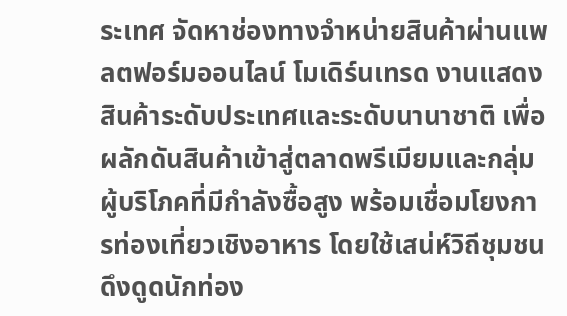ระเทศ จัดหาช่องทางจำหน่ายสินค้าผ่านแพลตฟอร์มออนไลน์ โมเดิร์นเทรด งานแสดงสินค้าระดับประเทศและระดับนานาชาติ เพื่อผลักดันสินค้าเข้าสู่ตลาดพรีเมียมและกลุ่มผู้บริโภคที่มีกำลังซื้อสูง พร้อมเชื่อมโยงการท่องเที่ยวเชิงอาหาร โดยใช้เสน่ห์วิถีชุมชนดึงดูดนักท่อง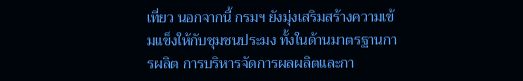เที่ยว นอกจากนี้ กรมฯ ยังมุ่งเสริมสร้างความเข้มแข็งให้กับชุมชนประมง ทั้งในด้านมาตรฐานการผลิต การบริหารจัดการผลผลิตและกา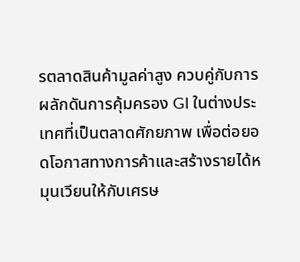รตลาดสินค้ามูลค่าสูง ควบคู่กับการผลักดันการคุ้มครอง GI ในต่างประเทศที่เป็นตลาดศักยภาพ เพื่อต่อยอดโอกาสทางการค้าและสร้างรายได้หมุนเวียนให้กับเศรษ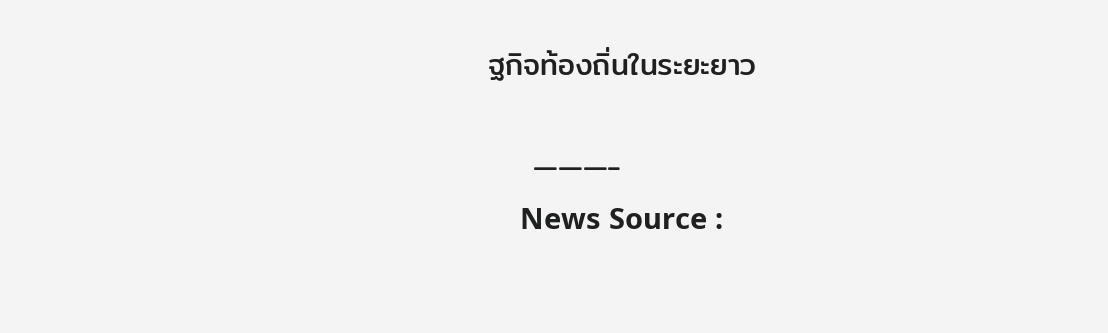ฐกิจท้องถิ่นในระยะยาว

    ———-
    News Source :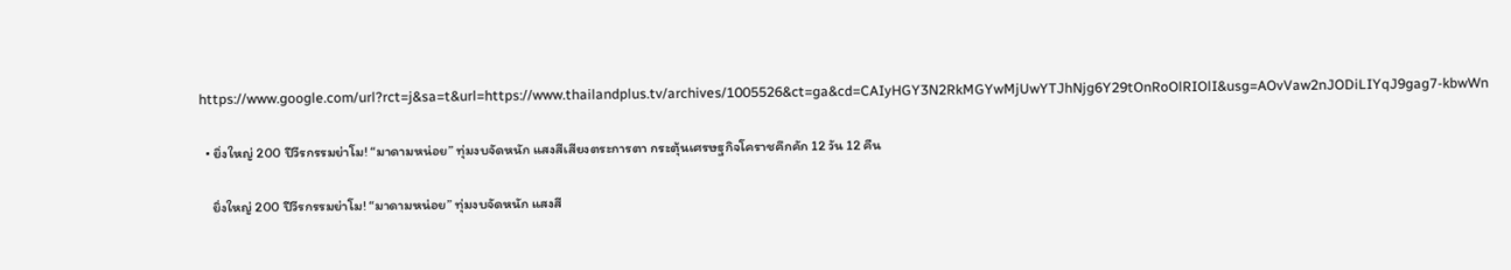https://www.google.com/url?rct=j&sa=t&url=https://www.thailandplus.tv/archives/1005526&ct=ga&cd=CAIyHGY3N2RkMGYwMjUwYTJhNjg6Y29tOnRoOlRIOlI&usg=AOvVaw2nJODiLIYqJ9gag7-kbwWn

  • ยิ่งใหญ่ 200 ปีวีรกรรมย่าโม! “มาดามหน่อย” ทุ่มงบจัดหนัก แสงสีเสียงตระการตา กระตุ้นเศรษฐกิจโคราชคึกคัก 12 วัน 12 คืน

    ยิ่งใหญ่ 200 ปีวีรกรรมย่าโม! “มาดามหน่อย” ทุ่มงบจัดหนัก แสงสี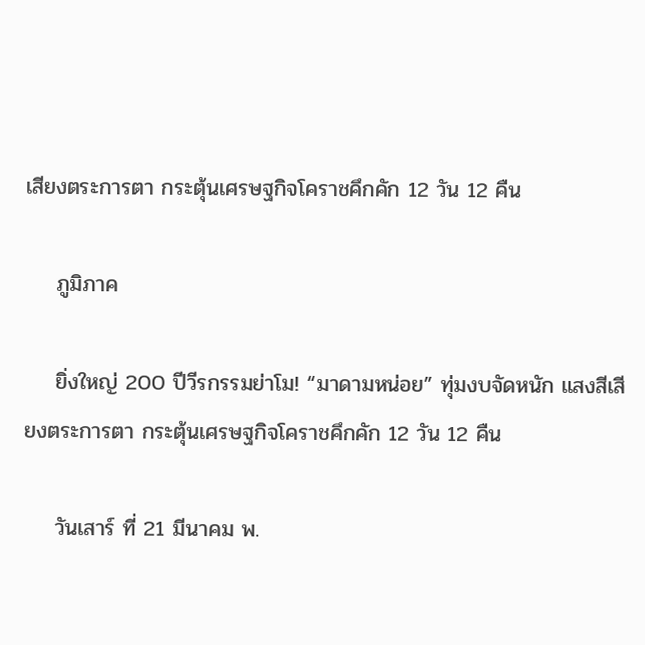เสียงตระการตา กระตุ้นเศรษฐกิจโคราชคึกคัก 12 วัน 12 คืน

    ภูมิภาค

    ยิ่งใหญ่ 200 ปีวีรกรรมย่าโม! “มาดามหน่อย” ทุ่มงบจัดหนัก แสงสีเสียงตระการตา กระตุ้นเศรษฐกิจโคราชคึกคัก 12 วัน 12 คืน

    วันเสาร์ ที่ 21 มีนาคม พ.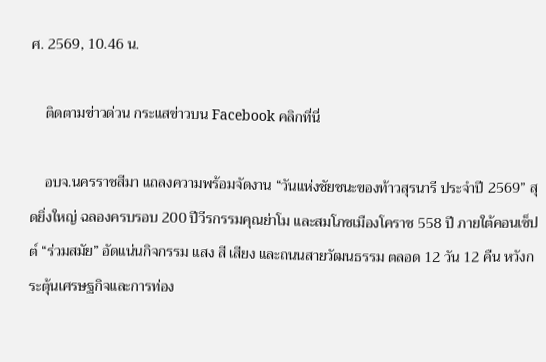ศ. 2569, 10.46 น.

    ติดตามข่าวด่วน กระแสข่าวบน Facebook คลิกที่นี่

    อบจ.นครราชสีมา แถลงความพร้อมจัดงาน “วันแห่งชัยชนะของท้าวสุรนารี ประจำปี 2569” สุดยิ่งใหญ่ ฉลองครบรอบ 200 ปีวีรกรรมคุณย่าโม และสมโภชเมืองโคราช 558 ปี ภายใต้คอนเซ็ปต์ “ร่วมสมัย” อัดแน่นกิจกรรม แสง สี เสียง และถนนสายวัฒนธรรม ตลอด 12 วัน 12 คืน หวังกระตุ้นเศรษฐกิจและการท่อง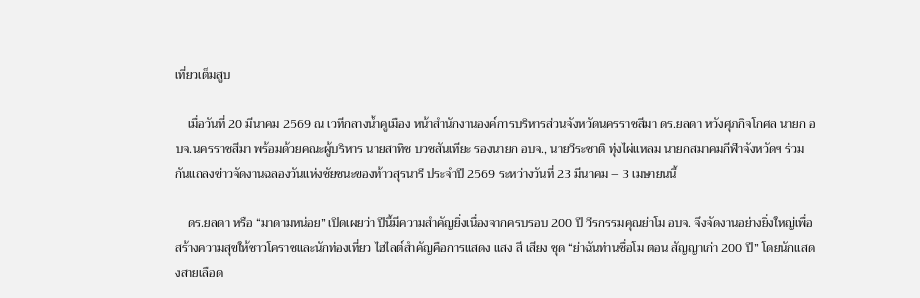เที่ยวเต็มสูบ

    เมื่อวันที่ 20 มีนาคม 2569 ณ เวทีกลางน้ำคูเมือง หน้าสำนักงานองค์การบริหารส่วนจังหวัดนครราชสีมา ดร.ยลดา หวังศุภกิจโกศล นายก อบจ.นครราชสีมา พร้อมด้วยคณะผู้บริหาร นายสาทิช บวชสันเทียะ รองนายก อบจ., นายวีระชาติ ทุ่งไผ่แหลม นายกสมาคมกีฬาจังหวัดฯ ร่วมกันแถลงข่าวจัดงานฉลองวันแห่งชัยชนะของท้าวสุรนารี ประจำปี 2569 ระหว่างวันที่ 23 มีนาคม – 3 เมษายนนี้

    ดร.ยลดา หรือ “มาดามหน่อย” เปิดเผยว่า ปีนี้มีความสำคัญยิ่งเนื่องจากครบรอบ 200 ปี วีรกรรมคุณย่าโม อบจ. จึงจัดงานอย่างยิ่งใหญ่เพื่อสร้างความสุขให้ชาวโคราชและนักท่องเที่ยว ไฮไลต์สำคัญคือการแสดง แสง สี เสียง ชุด “ย่าฉันท่านชื่อโม ตอน สัญญาเก่า 200 ปี” โดยนักแสดงสายเลือด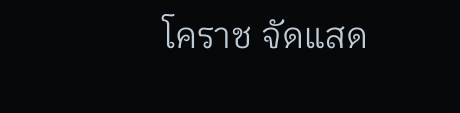โคราช จัดแสด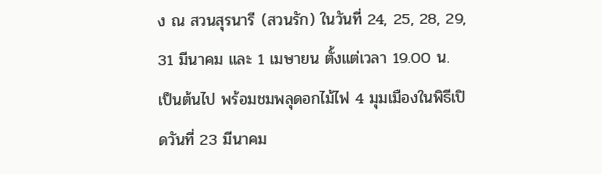ง ณ สวนสุรนารี (สวนรัก) ในวันที่ 24, 25, 28, 29, 31 มีนาคม และ 1 เมษายน ตั้งแต่เวลา 19.00 น. เป็นต้นไป พร้อมชมพลุดอกไม้ไฟ 4 มุมเมืองในพิธีเปิดวันที่ 23 มีนาคม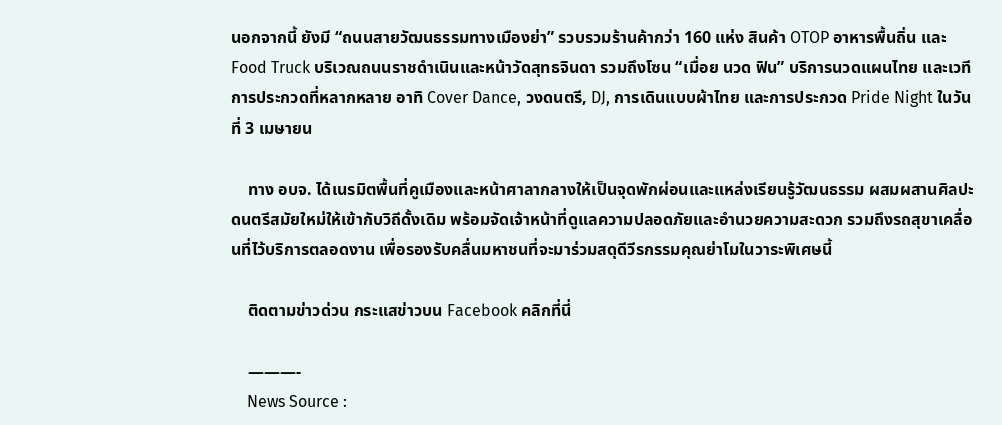นอกจากนี้ ยังมี “ถนนสายวัฒนธรรมทางเมืองย่า” รวบรวมร้านค้ากว่า 160 แห่ง สินค้า OTOP อาหารพื้นถิ่น และ Food Truck บริเวณถนนราชดำเนินและหน้าวัดสุทธจินดา รวมถึงโซน “เมื่อย นวด ฟิน” บริการนวดแผนไทย และเวทีการประกวดที่หลากหลาย อาทิ Cover Dance, วงดนตรี, DJ, การเดินแบบผ้าไทย และการประกวด Pride Night ในวันที่ 3 เมษายน

    ทาง อบจ. ได้เนรมิตพื้นที่คูเมืองและหน้าศาลากลางให้เป็นจุดพักผ่อนและแหล่งเรียนรู้วัฒนธรรม ผสมผสานศิลปะดนตรีสมัยใหม่ให้เข้ากับวิถีดั้งเดิม พร้อมจัดเจ้าหน้าที่ดูแลความปลอดภัยและอำนวยความสะดวก รวมถึงรถสุขาเคลื่อนที่ไว้บริการตลอดงาน เพื่อรองรับคลื่นมหาชนที่จะมาร่วมสดุดีวีรกรรมคุณย่าโมในวาระพิเศษนี้

    ติดตามข่าวด่วน กระแสข่าวบน Facebook คลิกที่นี่

    ———-
    News Source :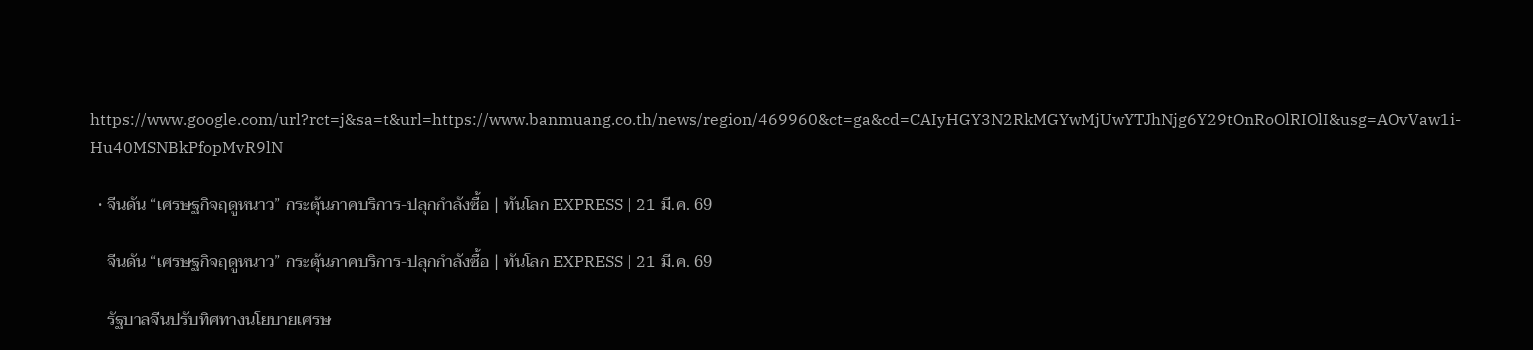https://www.google.com/url?rct=j&sa=t&url=https://www.banmuang.co.th/news/region/469960&ct=ga&cd=CAIyHGY3N2RkMGYwMjUwYTJhNjg6Y29tOnRoOlRIOlI&usg=AOvVaw1i-Hu40MSNBkPfopMvR9lN

  • จีนดัน “เศรษฐกิจฤดูหนาว” กระตุ้นภาคบริการ-ปลุกกำลังซื้อ | ทันโลก EXPRESS | 21 มี.ค. 69

    จีนดัน “เศรษฐกิจฤดูหนาว” กระตุ้นภาคบริการ-ปลุกกำลังซื้อ | ทันโลก EXPRESS | 21 มี.ค. 69

    รัฐบาลจีนปรับทิศทางนโยบายเศรษ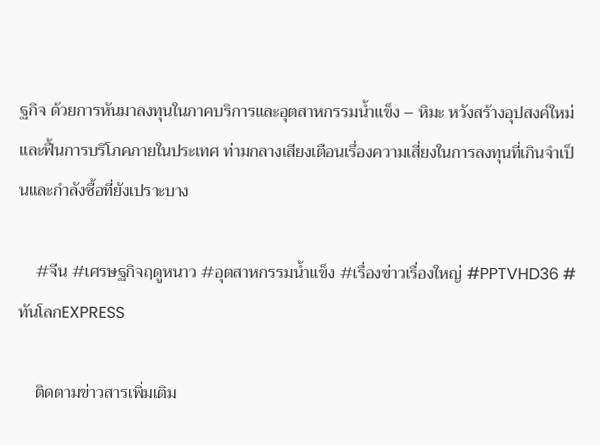ฐกิจ ด้วยการหันมาลงทุนในภาคบริการและอุตสาหกรรมน้ำแข็ง – หิมะ หวังสร้างอุปสงค์ใหม่และฟื้นการบริโภคภายในประเทศ ท่ามกลางเสียงเตือนเรื่องความเสี่ยงในการลงทุนที่เกินจำเป็นและกำลังซื้อที่ยังเปราะบาง

    #จีน #เศรษฐกิจฤดูหนาว #อุตสาหกรรมน้ำแข็ง #เรื่องข่าวเรื่องใหญ่ #PPTVHD36 #ทันโลกEXPRESS

    ติดตามข่าวสารเพิ่มเติม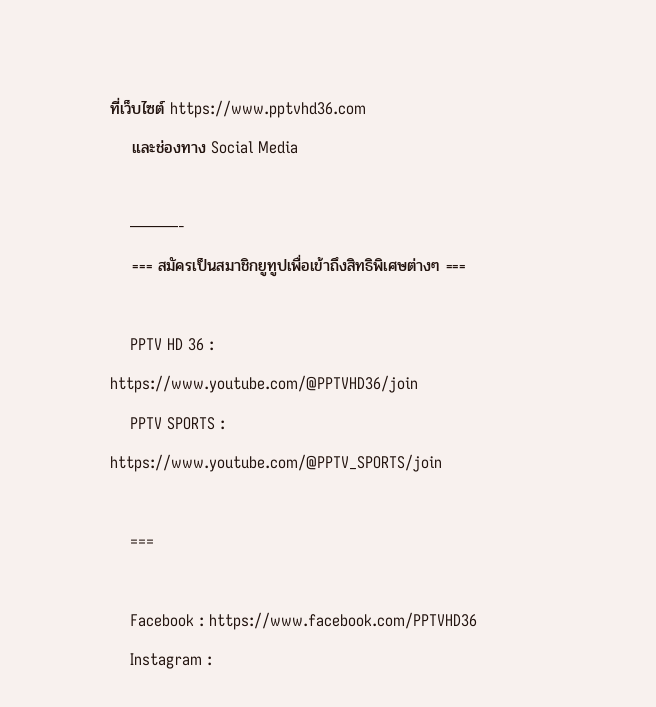ที่เว็บไซต์ https://www.pptvhd36.com
    และช่องทาง Social Media

    ———-
    === สมัครเป็นสมาชิกยูทูปเพื่อเข้าถึงสิทธิพิเศษต่างๆ ===

    PPTV HD 36 : https://www.youtube.com/@PPTVHD36/join
    PPTV SPORTS : https://www.youtube.com/@PPTV_SPORTS/join

    ===

    Facebook : https://www.facebook.com/PPTVHD36
    Instagram :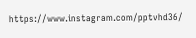https://www.instagram.com/pptvhd36/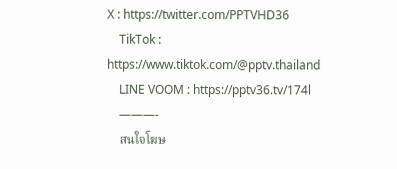X : https://twitter.com/PPTVHD36
    TikTok : https://www.tiktok.com/@pptv.thailand
    LINE VOOM : https://pptv36.tv/174l
    ———-
    สนใจโฆษ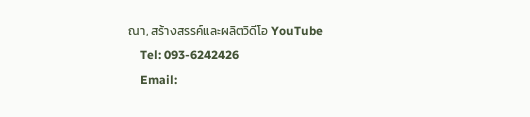ณา, สร้างสรรค์และผลิตวิดีโอ YouTube
    Tel: 093-6242426
    Email: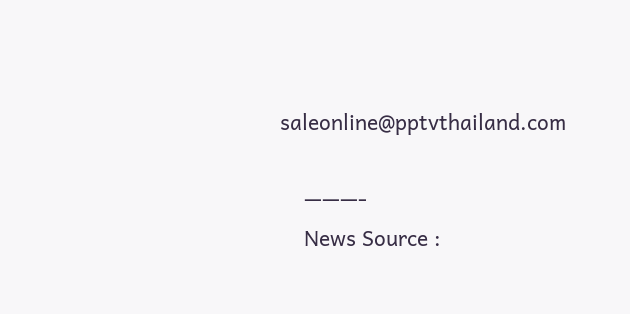saleonline@pptvthailand.com

    ———-
    News Source :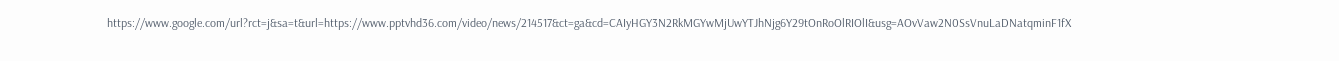https://www.google.com/url?rct=j&sa=t&url=https://www.pptvhd36.com/video/news/214517&ct=ga&cd=CAIyHGY3N2RkMGYwMjUwYTJhNjg6Y29tOnRoOlRIOlI&usg=AOvVaw2N0SsVnuLaDNatqminF1fX